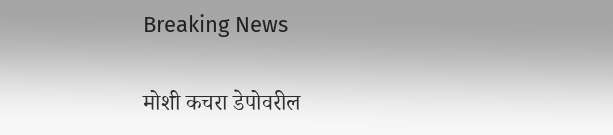Breaking News

मोशी कचरा डेपोवरील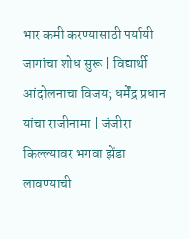भार कमी करण्यासाठी पर्यायी जागांचा शोध सुरू | विद्यार्थी आंदोलनाचा विजय; धर्मेंद्र प्रधान यांचा राजीनामा | जंजीरा किल्ल्यावर भगवा झेंडा लावण्याची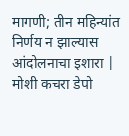मागणी; तीन महिन्यांत निर्णय न झाल्यास आंदोलनाचा इशारा | मोशी कचरा डेपो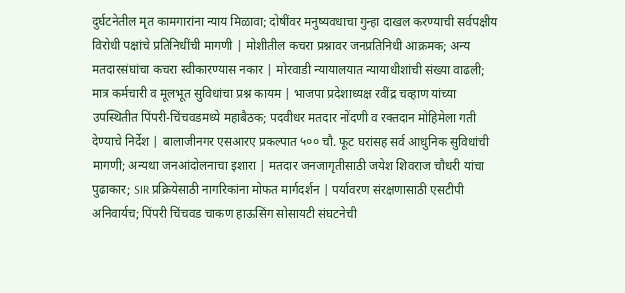दुर्घटनेतील मृत कामगारांना न्याय मिळावा; दोषींवर मनुष्यवधाचा गुन्हा दाखल करण्याची सर्वपक्षीय विरोधी पक्षांचे प्रतिनिधींची मागणी | मोशीतील कचरा प्रश्नावर जनप्रतिनिधी आक्रमक; अन्य मतदारसंघांचा कचरा स्वीकारण्यास नकार | मोरवाडी न्यायालयात न्यायाधीशांची संख्या वाढली; मात्र कर्मचारी व मूलभूत सुविधांचा प्रश्न कायम | भाजपा प्रदेशाध्यक्ष रवींद्र चव्हाण यांच्या उपस्थितीत पिंपरी-चिंचवडमध्ये महाबैठक; पदवीधर मतदार नोंदणी व रक्तदान मोहिमेला गती देण्याचे निर्देश | बालाजीनगर एसआरए प्रकल्पात ५०० चौ. फूट घरांसह सर्व आधुनिक सुविधांची मागणी; अन्यथा जनआंदोलनाचा इशारा | मतदार जनजागृतीसाठी जयेश शिवराज चौधरी यांचा पुढाकार; SIR प्रक्रियेसाठी नागरिकांना मोफत मार्गदर्शन | पर्यावरण संरक्षणासाठी एसटीपी अनिवार्यच; पिंपरी चिंचवड चाकण हाऊसिंग सोसायटी संघटनेची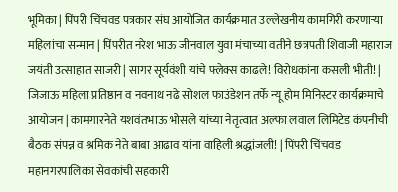भूमिका | पिंपरी चिंचवड पत्रकार संघ आयोजित कार्यक्रमात उल्लेखनीय कामगिरी करणाऱ्या महिलांचा सन्मान | पिंपरीत नरेश भाऊ जीनवाल युवा मंचाच्या वतीने छत्रपती शिवाजी महाराज जयंती उत्साहात साजरी | सागर सूर्यवंशी यांचे फ्लेक्स काढले! विरोधकांना कसली भीती! | जिजाऊ महिला प्रतिष्ठान व नवनाथ नढे सोशल फाउंडेशन तर्फे न्यू होम मिनिस्टर कार्यक्रमाचे आयोजन | कामगारनेते यशवंतभाऊ भोसले यांच्या नेतृत्वात अल्फा लवाल लिमिटेड कंपनीची बैठक संपन्न व श्रमिक नेते बाबा आढाव यांना वाहिली श्रद्धांजली! | पिंपरी चिंचवड महानगरपालिका सेवकांची सहकारी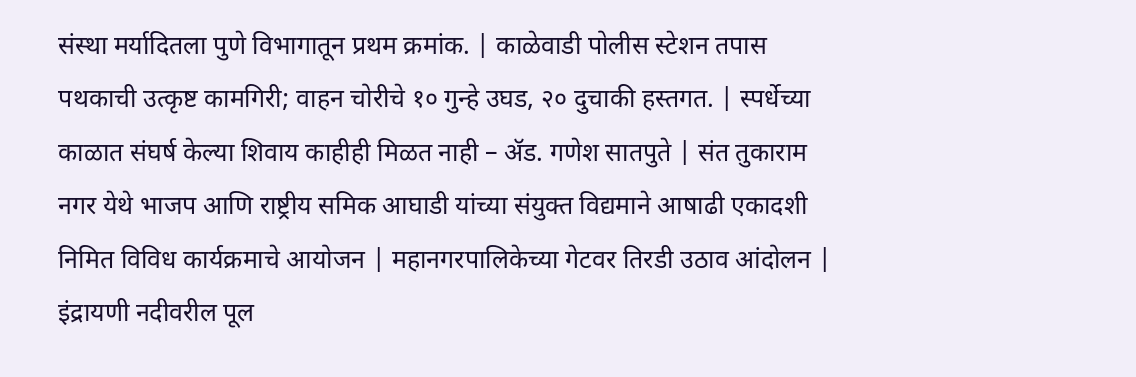संस्था मर्यादितला पुणे विभागातून प्रथम क्रमांक. | काळेवाडी पोलीस स्टेशन तपास पथकाची उत्कृष्ट कामगिरी; वाहन चोरीचे १० गुन्हे उघड, २० दुचाकी हस्तगत. | स्पर्धेच्या काळात संघर्ष केल्या शिवाय काहीही मिळत नाही – ॲड. गणेश सातपुते | संत तुकाराम नगर येथे भाजप आणि राष्ट्रीय समिक आघाडी यांच्या संयुक्त विद्यमाने आषाढी एकादशी निमित विविध कार्यक्रमाचे आयोजन | महानगरपालिकेच्या गेटवर तिरडी उठाव आंदोलन | इंद्रायणी नदीवरील पूल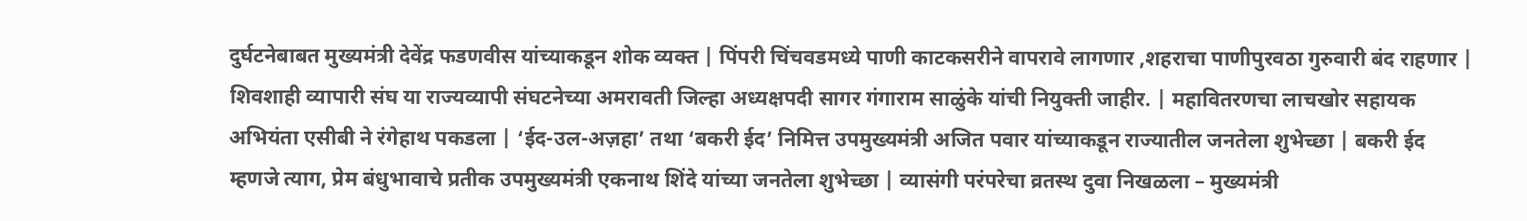दुर्घटनेबाबत मुख्यमंत्री देवेंद्र फडणवीस यांच्याकडून शोक व्यक्त | पिंपरी चिंचवडमध्ये पाणी काटकसरीने वापरावे लागणार ,शहराचा पाणीपुरवठा गुरुवारी बंद राहणार | शिवशाही व्यापारी संघ या राज्यव्यापी संघटनेच्या अमरावती जिल्हा अध्यक्षपदी सागर गंगाराम साळुंके यांची नियुक्ती जाहीर. | महावितरणचा लाचखोर सहायक अभियंता एसीबी ने रंगेहाथ पकडला | ‘ईद-उल-अज़हा’ तथा ‘बकरी ईद’ निमित्त उपमुख्यमंत्री अजित पवार यांच्याकडून राज्यातील जनतेला शुभेच्छा | बकरी ईद म्हणजे त्याग, प्रेम बंधुभावाचे प्रतीक उपमुख्यमंत्री एकनाथ शिंदे यांच्या जनतेला शुभेच्छा | व्यासंगी परंपरेचा व्रतस्थ दुवा निखळला – मुख्यमंत्री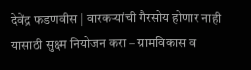देवेंद्र फडणवीस | वारकऱ्यांची गैरसोय होणार नाही यासाठी सुक्ष्म नियोजन करा – ग्रामविकास व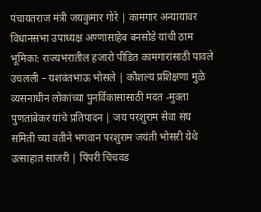पंचायतराज मंत्री जयकुमार गोरे | कामगार अन्यायावर विधानसभा उपाध्यक्ष अण्णासाहेब बनसोडे यांची ठाम भूमिका: राज्यभरातील हजारो पीडित कामगारांसाठी पावले उचलली – यशवंतभाऊ भोसले | कौशल्य प्रशिक्षणा मुळे व्यसनाधीन लोकांच्या पुनर्विकासासाठी मदत -मुक्ता पुणतांबेकर यांचे प्रतिपादन | जय परशुराम सेवा संघ समिती च्या वतीने भगवान परशुराम जयंती भोसरी येथे उत्साहात साजरी | पिंपरी चिंचवड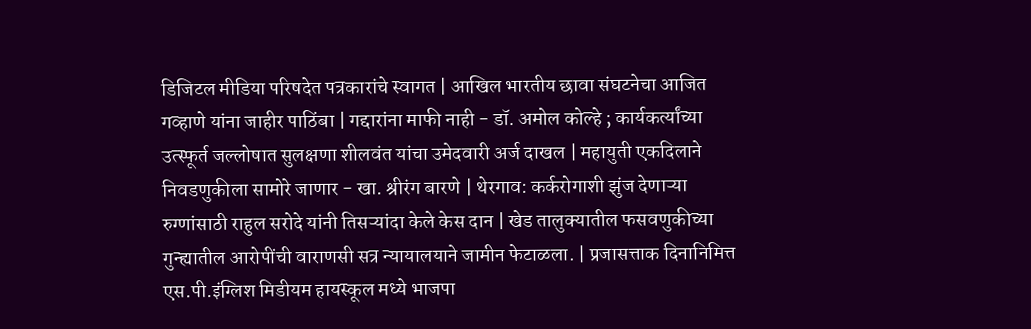डिजिटल मीडिया परिषदेत पत्रकारांचे स्वागत | आखिल भारतीय छावा संघटनेचा आजित गव्हाणे यांना जाहीर पाठिंबा | गद्दारांना माफी नाही - डॉ. अमोल कोल्हे ; कार्यकर्त्यांच्या उत्स्फूर्त जल्लोषात सुलक्षणा शीलवंत यांचा उमेदवारी अर्ज दाखल | महायुती एकदिलाने निवडणुकीला सामोरे जाणार - खा. श्रीरंग बारणे | थेरगाव: कर्करोगाशी झुंज देणाऱ्या रुग्णांसाठी राहुल सरोदे यांनी तिसऱ्यांदा केले केस दान | खेड तालुक्यातील फसवणुकीच्या गुन्ह्यातील आरोपींची वाराणसी सत्र न्यायालयाने जामीन फेटाळला. | प्रजासत्ताक दिनानिमित्त एस.पी.इंग्लिश मिडीयम हायस्कूल मध्ये भाजपा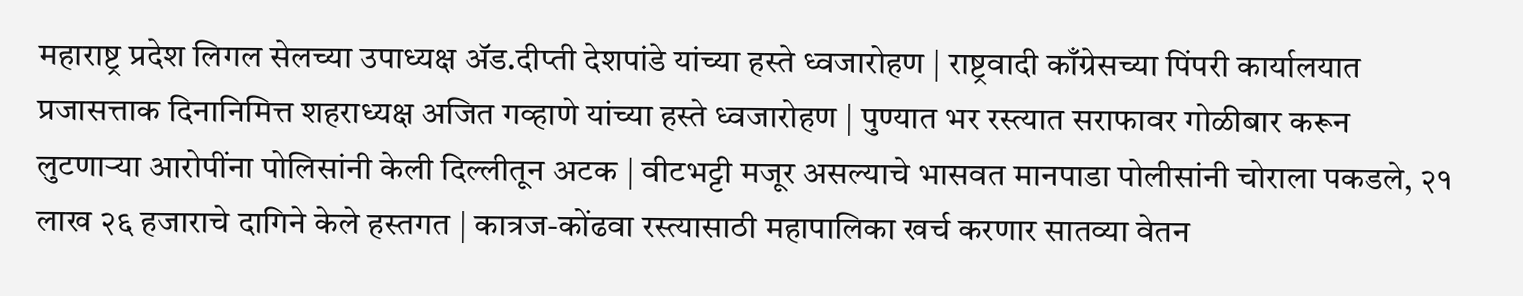महाराष्ट्र प्रदेश लिगल सेलच्या उपाध्यक्ष ॲड.दीप्ती देशपांडे यांच्या हस्ते ध्वजारोहण | राष्ट्रवादी काँग्रेसच्या पिंपरी कार्यालयात प्रजासत्ताक दिनानिमित्त शहराध्यक्ष अजित गव्हाणे यांच्या हस्ते ध्वजारोहण | पुण्यात भर रस्त्यात सराफावर गोळीबार करून लुटणाऱ्या आरोपींना पोलिसांनी केली दिल्लीतून अटक | वीटभट्टी मजूर असल्याचे भासवत मानपाडा पोलीसांनी चोराला पकडले, २१ लाख २६ हजाराचे दागिने केले हस्तगत | कात्रज-कोंढवा रस्त्यासाठी महापालिका खर्च करणार सातव्या वेतन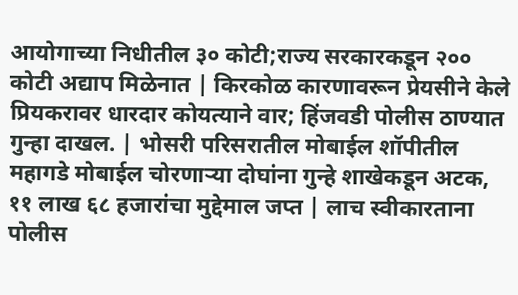आयोगाच्या निधीतील ३० कोटी;राज्य सरकारकडून २०० कोटी अद्याप मिळेनात | किरकोळ कारणावरून प्रेयसीने केले प्रियकरावर धारदार कोयत्याने वार; हिंजवडी पोलीस ठाण्यात गुन्हा दाखल. | भोसरी परिसरातील मोबाईल शॉपीतील महागडे मोबाईल चोरणाऱ्या दोघांना गुन्हे शाखेकडून अटक, ११ लाख ६८ हजारांचा मुद्देमाल जप्त | लाच स्वीकारताना पोलीस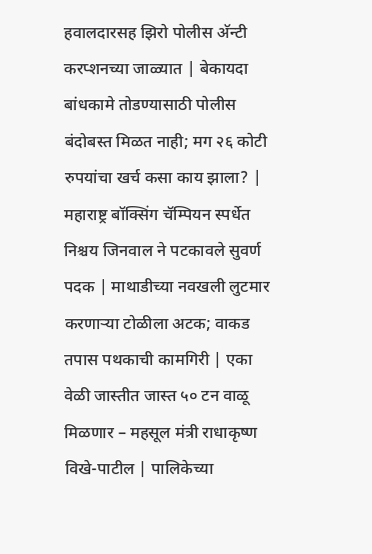हवालदारसह झिरो पोलीस अ‍ॅन्टी करप्शनच्या जाळ्यात | बेकायदा बांधकामे तोडण्यासाठी पोलीस बंदोबस्त मिळत नाही; मग २६ कोटी रुपयांचा खर्च कसा काय झाला? | महाराष्ट्र बॉक्सिंग चॅम्पियन स्पर्धेत निश्चय जिनवाल ने पटकावले सुवर्ण पदक | माथाडीच्या नवखली लुटमार करणाऱ्या टोळीला अटक; वाकड तपास पथकाची कामगिरी | एका वेळी जास्तीत जास्त ५० टन वाळू मिळणार – महसूल मंत्री राधाकृष्ण विखे-पाटील | पालिकेच्या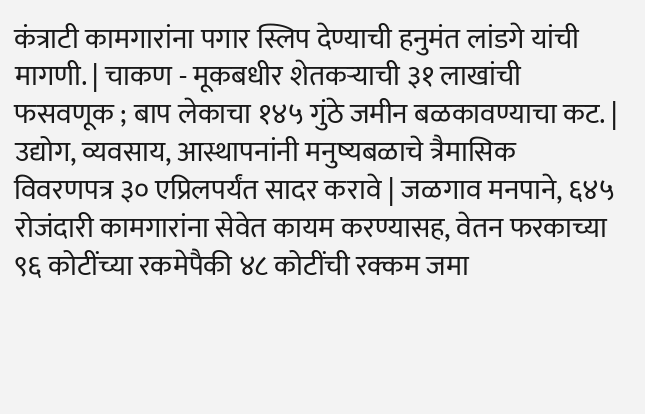कंत्राटी कामगारांना पगार स्लिप देण्याची हनुमंत लांडगे यांची मागणी. | चाकण - मूकबधीर शेतकऱ्याची ३१ लाखांची फसवणूक ; बाप लेकाचा १४५ गुंठे जमीन बळकावण्याचा कट. | उद्योग, व्यवसाय, आस्थापनांनी मनुष्यबळाचे त्रैमासिक विवरणपत्र ३० एप्रिलपर्यंत सादर करावे | जळगाव मनपाने, ६४५ रोजंदारी कामगारांना सेवेत कायम करण्यासह, वेतन फरकाच्या ९६ कोटींच्या रकमेपैकी ४८ कोटींची रक्कम जमा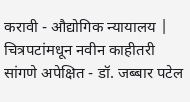करावी - औद्योगिक न्यायालय | चित्रपटांमधून नवीन काहीतरी सांगणे अपेक्षित - डॉ. जब्बार पटेल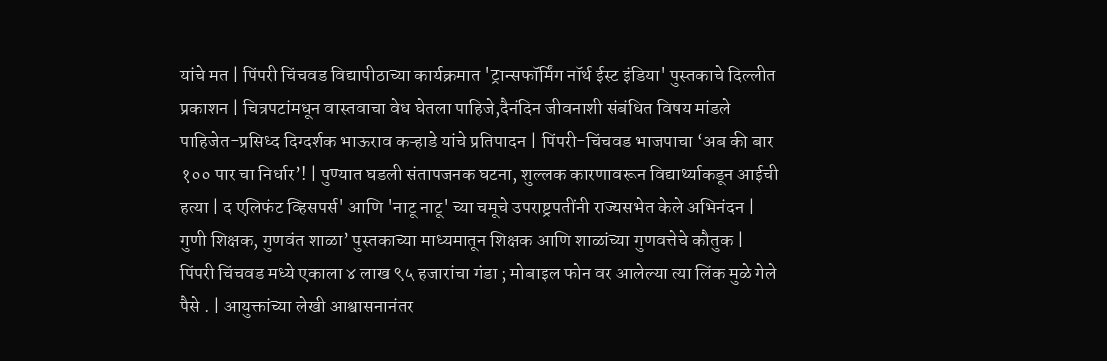यांचे मत | पिंपरी चिंचवड विद्यापीठाच्या कार्यक्रमात 'ट्रान्सफॉर्मिंग नॉर्थ ईस्ट इंडिया' पुस्तकाचे दिल्लीत प्रकाशन | चित्रपटांमधून वास्तवाचा वेध घेतला पाहिजे,दैनंदिन जीवनाशी संबंधित विषय मांडले पाहिजेत-प्रसिध्द दिग्दर्शक भाऊराव कऱ्हाडे यांचे प्रतिपादन | पिंपरी-चिंचवड भाजपाचा ‘अब की बार १०० पार चा निर्धार’! | पुण्यात घडली संतापजनक घटना, शुल्लक कारणावरून विद्यार्थ्याकडून आईची हत्या | द एलिफंट व्हिसपर्स' आणि 'नाटू नाटू' च्या चमूचे उपराष्ट्रपतींनी राज्यसभेत केले अभिनंदन | गुणी शिक्षक, गुणवंत शाळा’ पुस्तकाच्या माध्यमातून शिक्षक आणि शाळांच्या गुणवत्तेचे कौतुक | पिंपरी चिंचवड मध्ये एकाला ४ लाख ९५ हजारांचा गंडा ; मोबाइल फोन वर आलेल्या त्या लिंक मुळे गेले पैसे . | आयुक्तांच्या लेखी आश्वासनानंतर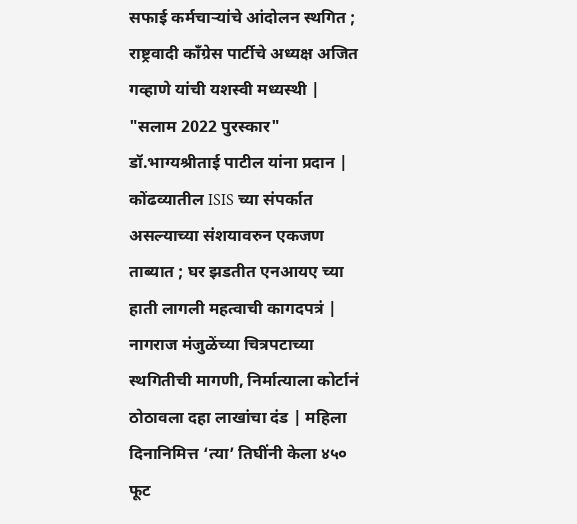सफाई कर्मचाऱ्यांचे आंदोलन स्थगित ; राष्ट्रवादी काँग्रेस पार्टीचे अध्यक्ष अजित गव्हाणे यांची यशस्वी मध्यस्थी | "सलाम 2022 पुरस्कार" डॉ.भाग्यश्रीताई पाटील यांना प्रदान | कोंढव्यातील ISIS च्या संपर्कात असल्याच्या संशयावरुन एकजण ताब्यात ; घर झडतीत एनआयए च्या हाती लागली महत्वाची कागदपत्रं | नागराज मंजुळेंच्या चित्रपटाच्या स्थगितीची मागणी, निर्मात्याला कोर्टानं ठोठावला दहा लाखांचा दंड | महिला दिनानिमित्त ‘त्या’ तिघींनी केला ४५० फूट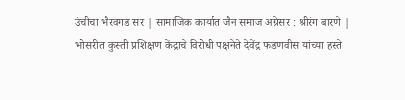उंचीचा भैरवगड सर | सामाजिक कार्यात जैन समाज अग्रेसर : श्रीरंग बारणे | भोसरीत कुस्ती प्रशिक्षण केंद्राचे विरोधी पक्षनेते देवेंद्र फडणवीस यांच्या हस्ते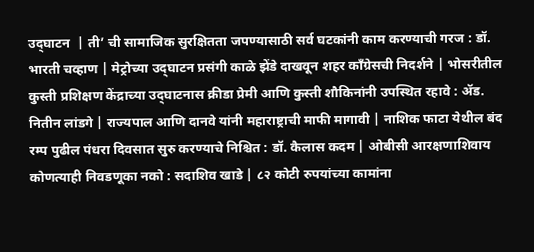उद्‌घाटन  | ती’ ची सामाजिक सुरक्षितता जपण्यासाठी सर्व घटकांनी काम करण्याची गरज : डॉ. भारती चव्हाण | मेट्रोच्या उद्‌घाटन प्रसंगी काळे झेंडे दाखवून शहर कॉंग्रेसची निदर्शने | भोसरीतील कुस्ती प्रशिक्षण केंद्राच्या उद्‌घाटनास क्रीडा प्रेमी आणि कुस्ती शौकिनांनी उपस्थित रहावे : ॲड. नितीन लांडगे | राज्यपाल आणि दानवे यांनी महाराष्ट्राची माफी मागावी | नाशिक फाटा येथील बंद रम्प पुढील पंधरा दिवसात सुरु करण्याचे निश्चित : डॉ. कैलास कदम | ओबीसी आरक्षणाशिवाय कोणत्याही निवडणूका नको : सदाशिव खाडे | ८२ कोटी रुपयांच्या कामांना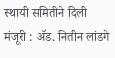स्थायी समितीने दिली मंजूरी : ॲड. नितीन लांडगे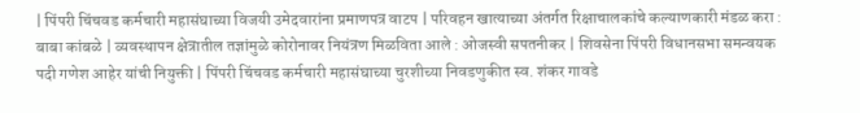| पिंपरी चिंचवड कर्मचारी महासंघाच्या विजयी उमेदवारांना प्रमाणपत्र वाटप | परिवहन खात्याच्या अंतर्गत रिक्षाचालकांचे कल्याणकारी मंडळ करा : बाबा कांबळे | व्यवस्थापन क्षेत्रातील तज्ञांमुळे कोरोनावर नियंत्रण मिळविता आले : ओजस्वी सपतनीकर | शिवसेना पिंपरी विधानसभा समन्वयक पदी गणेश आहेर यांची नियुक्ती | पिंपरी चिंचवड कर्मचारी महासंघाच्या चुरशीच्या निवडणुकीत स्व. शंकर गावडे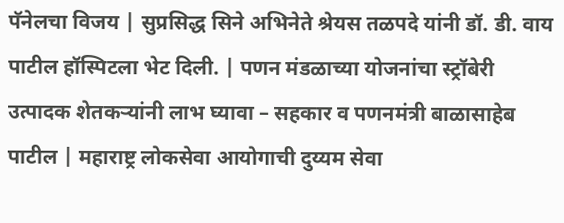पॅनेलचा विजय | सुप्रसिद्ध सिने अभिनेते श्रेयस तळपदे यांनी डॉ. डी. वाय पाटील हॉस्पिटला भेट दिली. | पणन मंडळाच्या योजनांचा स्ट्रॉबेरी उत्पादक शेतकऱ्यांनी लाभ घ्यावा – सहकार व पणनमंत्री बाळासाहेब पाटील | महाराष्ट्र लोकसेवा आयोगाची दुय्यम सेवा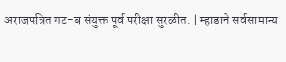अराजपत्रित गट-ब संयुक्त पूर्व परीक्षा सुरळीत. | म्हाडाने सर्वसामान्य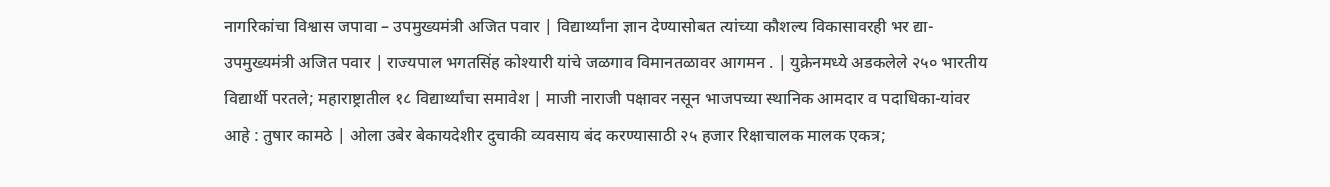नागरिकांचा विश्वास जपावा – उपमुख्यमंत्री अजित पवार | विद्यार्थ्यांना ज्ञान देण्यासोबत त्यांच्या कौशल्य विकासावरही भर द्या- उपमुख्यमंत्री अजित पवार | राज्यपाल भगतसिंह कोश्यारी यांचे जळगाव विमानतळावर आगमन . | युक्रेनमध्ये अडकलेले २५० भारतीय विद्यार्थी परतले; महाराष्ट्रातील १८ विद्यार्थ्यांचा समावेश | माजी नाराजी पक्षावर नसून भाजपच्या स्थानिक आमदार व पदाधिका-यांवर आहे : तुषार कामठे | ओला उबेर बेकायदेशीर दुचाकी व्यवसाय बंद करण्यासाठी २५ हजार रिक्षाचालक मालक एकत्र;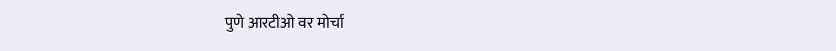पुणे आरटीओ वर मोर्चा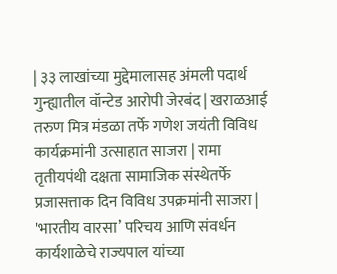| ३३ लाखांच्या मुद्देमालासह अंमली पदार्थ गुन्ह्यातील वॉन्टेड आरोपी जेरबंद | खराळआई तरुण मित्र मंडळा तर्फे गणेश जयंती विविध कार्यक्रमांनी उत्साहात साजरा | रामा तृतीयपंथी दक्षता सामाजिक संस्थेतर्फे प्रजासत्ताक दिन विविध उपक्रमांनी साजरा | 'भारतीय वारसा’ परिचय आणि संवर्धन कार्यशाळेचे राज्यपाल यांच्या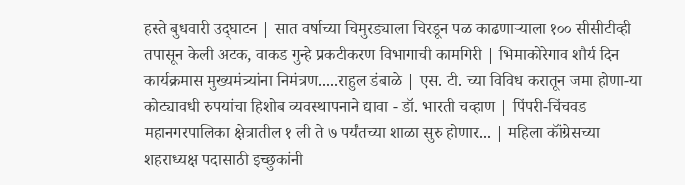हस्ते बुधवारी उद्‌घाटन | सात वर्षाच्या चिमुरड्याला चिरडून पळ काढणाऱ्याला १०० सीसीटीव्ही तपासून केली अटक, वाकड गुन्हे प्रकटीकरण विभागाची कामगिरी | भिमाकोरेगाव शौर्य दिन कार्यक्रमास मुख्यमंत्र्यांना निमंत्रण.....राहुल डंबाळे | एस. टी. च्या विविध करातून जमा होणा-या कोट्यावधी रुपयांचा हिशोब व्यवस्थापनाने द्यावा - डॉ. भारती चव्हाण | पिंपरी-चिंचवड महानगरपालिका क्षेत्रातील १ ली ते ७ पर्यंतच्या शाळा सुरु होणार... | महिला कॉंग्रेसच्या शहराध्यक्ष पदासाठी इच्छुकांनी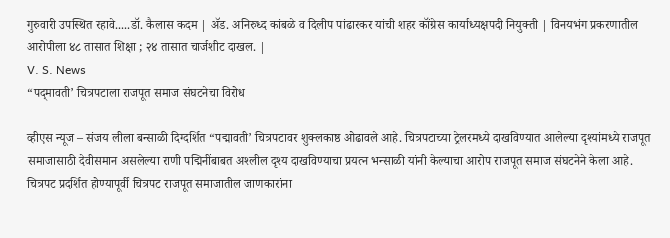गुरुवारी उपस्थित रहावे.....डॉ. कैलास कदम | ॲड. अनिरुध्द कांबळे व दिलीप पांढारकर यांची शहर कॉंग्रेस कार्याध्यक्षपदी नियुक्ती | विनयभंग प्रकरणातील आरोपीला ४८ तासात शिक्षा ; २४ तासात चार्जशीट दाखल. |
V. S. News
“पद्‌मावती’ चित्रपटाला राजपूत समाज संघटनेचा विरोध

व्हीएस न्यूज – संजय लीला बन्साळी दिग्दर्शित “पद्मावती’ चित्रपटावर शुक्‍लकाष्ठ ओढावले आहे. चित्रपटाच्या ट्रेलरमध्ये दाखविण्यात आलेल्या दृश्‍यांमध्ये राजपूत समाजासाठी देवीसमान असलेल्या राणी पद्मिनींबाबत अश्‍लील दृश्‍य दाखविण्याचा प्रयत्न भन्साळी यांनी केल्याचा आरोप राजपूत समाज संघटनेने केला आहे. चित्रपट प्रदर्शित होण्यापूर्वी चित्रपट राजपूत समाजातील जाणकारांना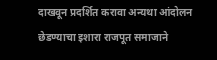दाखवून प्रदर्शित करावा अन्यथा आंदोलन छेडण्याचा इशारा राजपूत समाजाने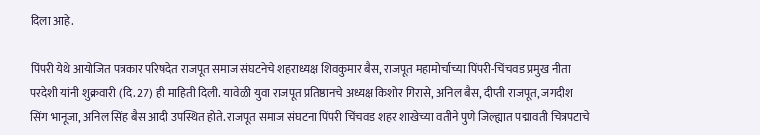दिला आहे.

पिंपरी येथे आयोजित पत्रकार परिषदेत राजपूत समाज संघटनेचे शहराध्यक्ष शिवकुमार बैस, राजपूत महामोर्चाच्या पिंपरी-चिंचवड प्रमुख नीता परदेशी यांनी शुक्रवारी (दि. 27) ही माहिती दिली. यावेळी युवा राजपूत प्रतिष्ठानचे अध्यक्ष किशोर गिरासे, अनिल बैस, दीप्ती राजपूत, जगदीश सिंग भानूजा, अनिल सिंह बैस आदी उपस्थित होते. राजपूत समाज संघटना पिंपरी चिंचवड शहर शाखेच्या वतीने पुणे जिल्ह्यात पद्मावती चित्रपटाचे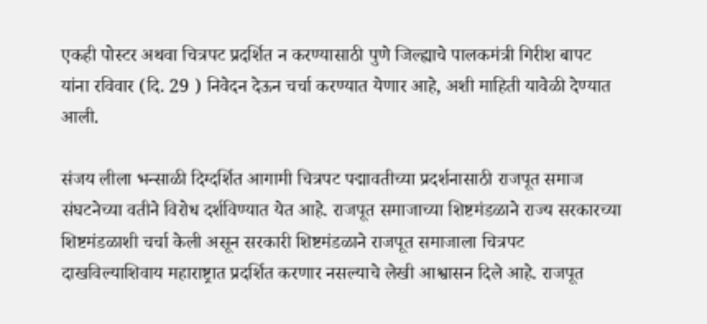एकही पोस्टर अथवा चित्रपट प्रदर्शित न करण्यासाठी पुणे जिल्ह्याचे पालकमंत्री गिरीश बापट यांना रविवार (दि. 29 ) निवेदन देऊन चर्चा करण्यात येणार आहे, अशी माहिती यावेळी देण्यात आली.

संजय लीला भन्साळी दिग्दर्शित आगामी चित्रपट पद्मावतीच्या प्रदर्शनासाठी राजपूत समाज संघटनेच्या वतीने विरोध दर्शविण्यात येत आहे. राजपूत समाजाच्या शिष्टमंडळाने राज्य सरकारच्या शिष्टमंडळाशी चर्चा केली असून सरकारी शिष्टमंडळाने राजपूत समाजाला चित्रपट दाखविल्याशिवाय महाराष्ट्रात प्रदर्शित करणार नसल्याचे लेखी आश्वासन दिले आहे. राजपूत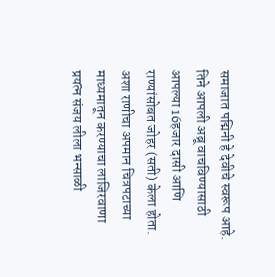समाजात पद्मिनी हे देवीचे स्वरूप आहे. तिने आपली अब्रू वाचविण्यासाठी आपल्या 16हजार दासी आणि राण्यांसोबत जोहर (सती) केला होता. अशा राणीचा अपमान चित्रपटाच्या माध्यमातून करण्याचा लाजिरवाणा प्रयत्न संजय लीला भन्साळी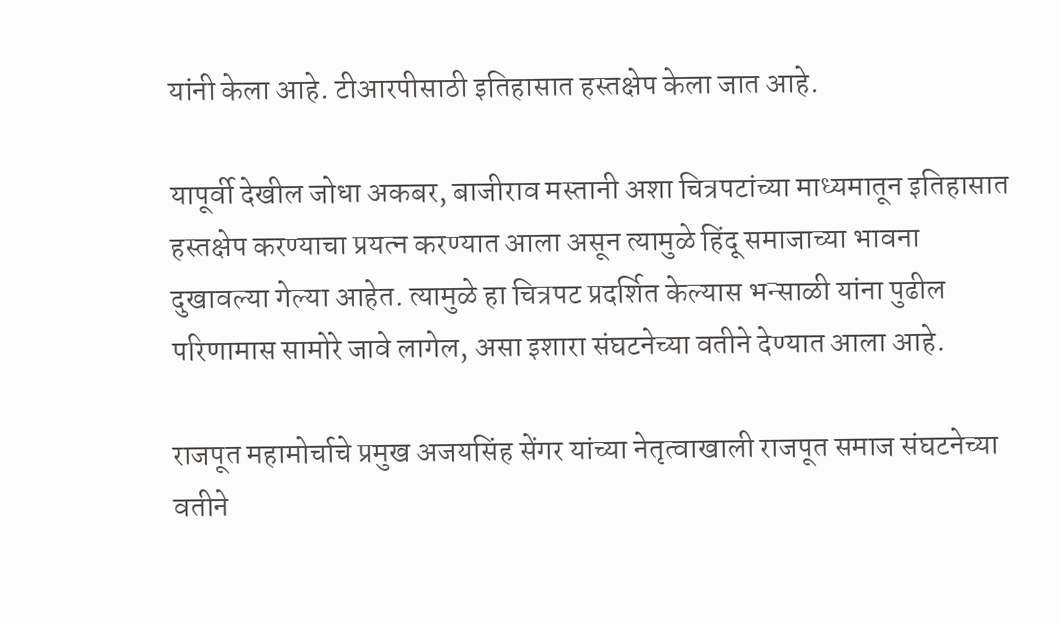यांनी केला आहे. टीआरपीसाठी इतिहासात हस्तक्षेप केला जात आहे.

यापूर्वी देखील जोधा अकबर, बाजीराव मस्तानी अशा चित्रपटांच्या माध्यमातून इतिहासात हस्तक्षेप करण्याचा प्रयत्न करण्यात आला असून त्यामुळे हिंदू समाजाच्या भावना दुखावल्या गेल्या आहेत. त्यामुळे हा चित्रपट प्रदर्शित केल्यास भन्साळी यांना पुढील परिणामास सामोरे जावे लागेल, असा इशारा संघटनेच्या वतीने देण्यात आला आहे.

राजपूत महामोर्चाचे प्रमुख अजयसिंह सेंगर यांच्या नेतृत्वाखाली राजपूत समाज संघटनेच्या वतीने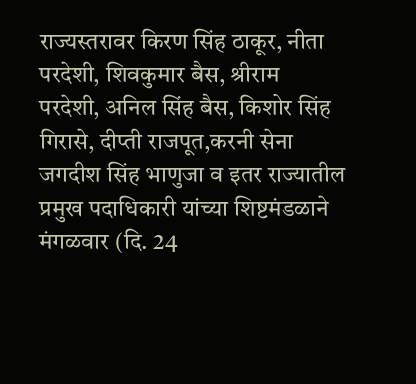राज्यस्तरावर किरण सिंह ठाकूर, नीता परदेशी, शिवकुमार बैस, श्रीराम परदेशी, अनिल सिंह बैस, किशोर सिंह गिरासे, दीप्ती राजपूत,करनी सेना जगदीश सिंह भाणुजा व इतर राज्यातील प्रमुख पदाधिकारी यांच्या शिष्टमंडळाने मंगळवार (दि. 24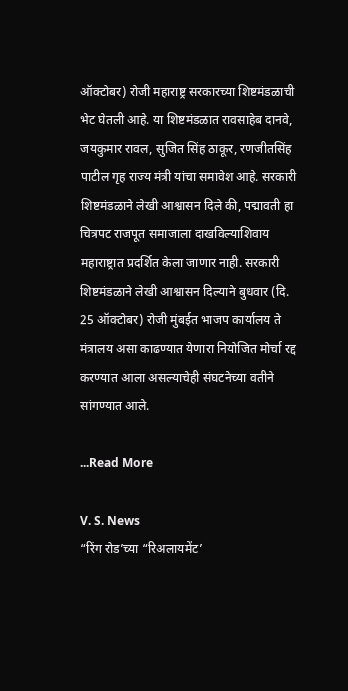ऑक्‍टोबर) रोजी महाराष्ट्र सरकारच्या शिष्टमंडळाची भेट घेतली आहे. या शिष्टमंडळात रावसाहेब दानवे, जयकुमार रावल, सुजित सिंह ठाकूर, रणजीतसिंह पाटील गृह राज्य मंत्री यांचा समावेश आहे. सरकारी शिष्टमंडळाने लेखी आश्वासन दिले की, पद्मावती हा चित्रपट राजपूत समाजाला दाखविल्याशिवाय महाराष्ट्रात प्रदर्शित केला जाणार नाही. सरकारी शिष्टमंडळाने लेखी आश्वासन दिल्याने बुधवार (दि. 25 ऑक्‍टोबर) रोजी मुंबईत भाजप कार्यालय ते मंत्रालय असा काढण्यात येणारा नियोजित मोर्चा रद्द करण्यात आला असल्याचेही संघटनेच्या वतीने सांगण्यात आले.

...Read More

V. S. News
“रिंग रोड’च्या “रिअलायमेंट’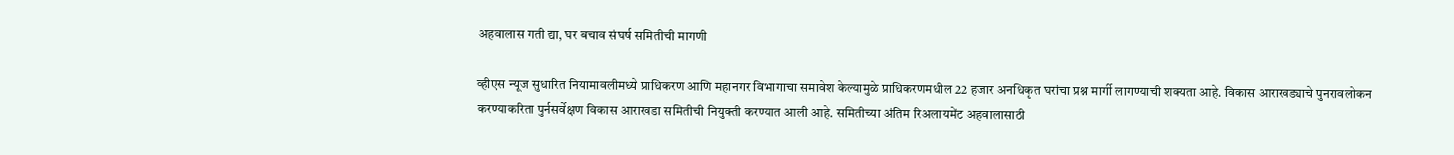अहवालास गती द्या, घर बचाव संघर्ष समितीची मागणी

व्हीएस न्यूज सुधारित नियामावलीमध्ये प्राधिकरण आणि महानगर विभागाचा समावेश केल्यामुळे प्राधिकरणमधील 22 हजार अनधिकृत घरांचा प्रश्न मार्गी लागण्याची शक्‍यता आहे. विकास आराखड्याचे पुनरावलोकन करण्याकरिता पुर्नसर्वेक्षण विकास आराखडा समितीची नियुक्ती करण्यात आली आहे. समितीच्या अंतिम रिअलायमेंट अहवालासाठी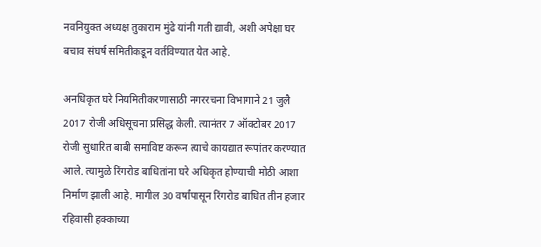नवनियुक्त अध्यक्ष तुकाराम मुंढे यांनी गती द्यावी, अशी अपेक्षा घर बचाव संघर्ष समितीकडून वर्तविण्यात येत आहे.

अनधिकृत घरे नियमितीकरणासाठी नगररचना विभागाने 21 जुलै 2017 रोजी अधिसूचना प्रसिद्ध केली. त्यानंतर 7 ऑक्‍टोबर 2017 रोजी सुधारित बाबी समाविष्ट करून त्याचे कायद्यात रूपांतर करण्यात आले. त्यामुळे रिंगरोड बाधितांना घरे अधिकृत होण्याची मोठी आशा निर्माण झाली आहे. मागील 30 वर्षांपासून रिंगरोड बाधित तीन हजार रहिवासी हक्काच्या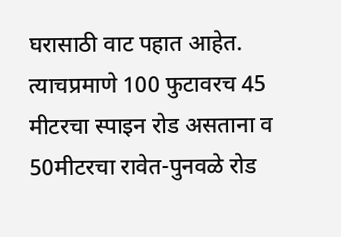घरासाठी वाट पहात आहेत. त्याचप्रमाणे 100 फुटावरच 45 मीटरचा स्पाइन रोड असताना व 50मीटरचा रावेत-पुनवळे रोड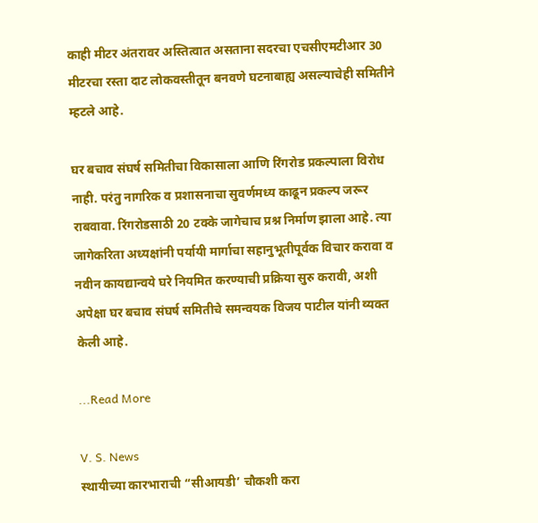काही मीटर अंतरावर अस्तित्वात असताना सदरचा एचसीएमटीआर 30 मीटरचा रस्ता दाट लोकवस्तीतून बनवणे घटनाबाह्य असल्याचेही समितीने म्हटले आहे.

घर बचाव संघर्ष समितीचा विकासाला आणि रिंगरोड प्रकल्पाला विरोध नाही. परंतु नागरिक व प्रशासनाचा सुवर्णमध्य काढून प्रकल्प जरूर राबवावा. रिंगरोडसाठी 20 टक्के जागेचाच प्रश्न निर्माण झाला आहे. त्या जागेकरिता अध्यक्षांनी पर्यायी मार्गाचा सहानुभूतीपूर्वक विचार करावा व नवीन कायद्यान्वये घरे नियमित करण्याची प्रक्रिया सुरु करावी, अशी अपेक्षा घर बचाव संघर्ष समितीचे समन्वयक विजय पाटील यांनी व्यक्त केली आहे.

...Read More

V. S. News
स्थायीच्या कारभाराची “सीआयडी’ चौकशी करा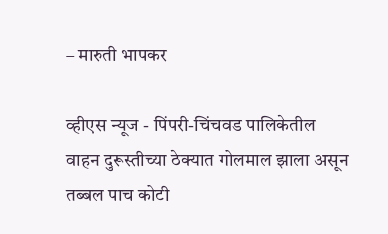– मारुती भापकर

व्हीएस न्यूज - पिंपरी-चिंचवड पालिकेतील वाहन दुरूस्तीच्या ठेक्‍यात गोलमाल झाला असून तब्बल पाच कोटी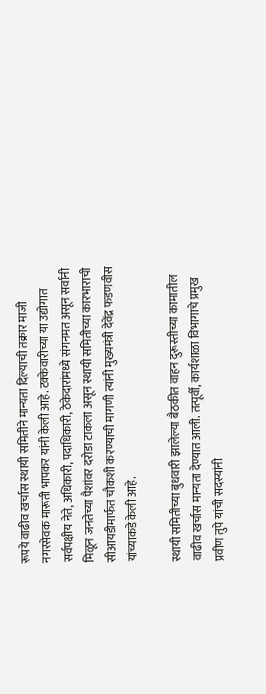रूपये वाढीव खर्चास स्थायी समितीने मान्यता दिल्याची तक्रार माजी नगरसेवक मारूती भापकर यांनी केली आहे. टक्केवारीच्या या उद्योगात सर्वपक्षीय नेते, अधिकारी, पदाधिकारी, ठेकेदारांमध्ये संगनमत असून सर्वानी मिळून जनतेच्या पैशांवर दरोडा टाकला असून स्थायी समितीच्या कारभाराची सीआयडीमार्फत चौकशी करण्याची मागणी त्यांनी मुख्यमंत्री देवेंद्र फडणवीस यांच्याकडे केली आहे.

स्थायी समितीच्या बुधवारी झालेल्या बैठकीत वाहन दुरूस्तीच्या कामातील वाढीव खर्चास मान्यता देण्यात आली. तत्पूर्वी, कार्यशाळा विभागाचे प्रमुख प्रवीण तुपे यांची सदस्यांनी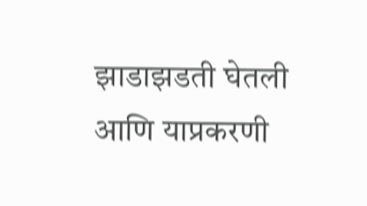झाडाझडती घेतली आणि याप्रकरणी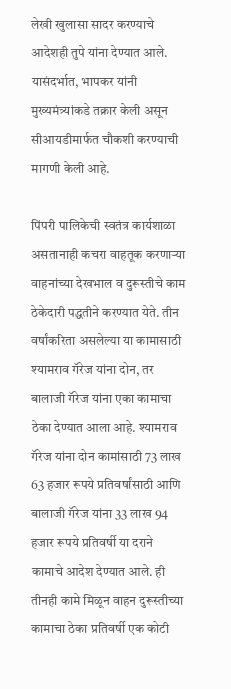लेखी खुलासा सादर करण्याचे आदेशही तुपे यांना देण्यात आले. यासंदर्भात, भापकर यांनी मुख्यमंत्र्यांकडे तक्रार केली असून सीआयडीमार्फत चौकशी करण्याची मागणी केली आहे.

पिंपरी पालिकेची स्वतंत्र कार्यशाळा असतानाही कचरा वाहतूक करणाऱ्या वाहनांच्या देखभाल व दुरूस्तीचे काम ठेकेदारी पद्धतीने करण्यात येते. तीन वर्षांकरिता असलेल्या या कामासाठी श्‍यामराव गॅरेज यांना दोन, तर बालाजी गॅरेज यांना एका कामाचा ठेका देण्यात आला आहे. श्‍यामराव गॅरेज यांना दोन कामांसाठी 73 लाख 63 हजार रूपये प्रतिवर्षांसाठी आणि बालाजी गॅरेज यांना 33 लाख 94 हजार रूपये प्रतिवर्षी या दराने कामाचे आदेश देण्यात आले. ही तीनही कामे मिळून वाहन दुरूस्तीच्या कामाचा ठेका प्रतिवर्षी एक कोटी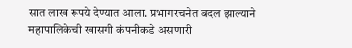सात लाख रूपये देण्यात आला. प्रभागरचनेत बदल झाल्याने महापालिकेची खासगी कंपनीकडे असणारी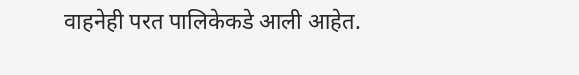वाहनेही परत पालिकेकडे आली आहेत.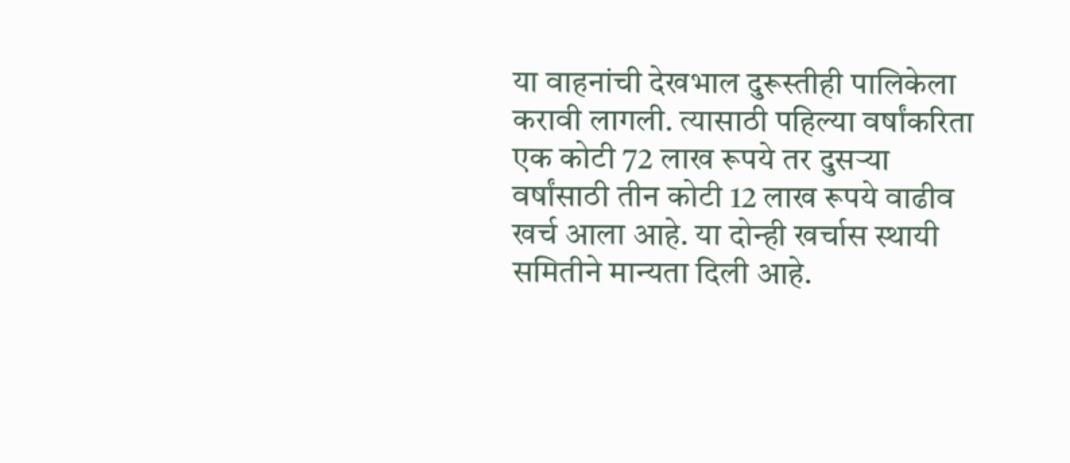या वाहनांची देखभाल दुरूस्तीही पालिकेला करावी लागली. त्यासाठी पहिल्या वर्षांकरिता एक कोटी 72 लाख रूपये तर दुसऱ्या वर्षांसाठी तीन कोटी 12 लाख रूपये वाढीव खर्च आला आहे. या दोन्ही खर्चास स्थायी समितीने मान्यता दिली आहे.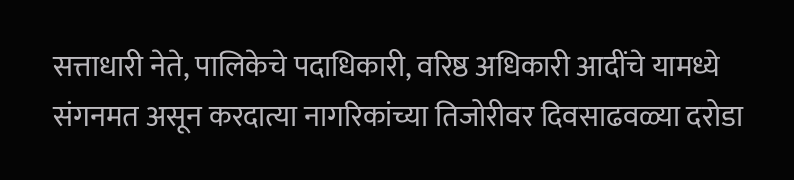सत्ताधारी नेते, पालिकेचे पदाधिकारी, वरिष्ठ अधिकारी आदींचे यामध्ये संगनमत असून करदात्या नागरिकांच्या तिजोरीवर दिवसाढवळ्या दरोडा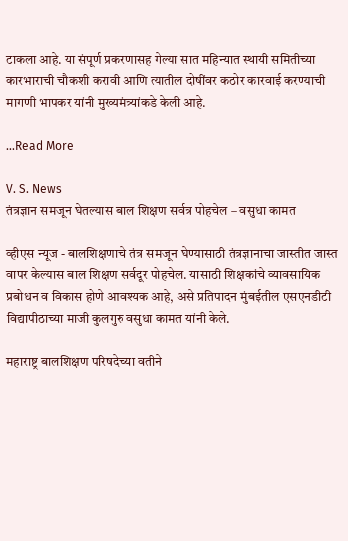टाकला आहे. या संपूर्ण प्रकरणासह गेल्या सात महिन्यात स्थायी समितीच्या कारभाराची चौकशी करावी आणि त्यातील दोषींवर कठोर कारवाई करण्याची मागणी भापकर यांनी मुख्यमंत्र्यांकडे केली आहे.

...Read More

V. S. News
तंत्रज्ञान समजून घेतल्यास बाल शिक्षण सर्वत्र पोहचेल – वसुधा कामत

व्हीएस न्यूज - बालशिक्षणाचे तंत्र समजून घेण्यासाठी तंत्रज्ञानाचा जास्तीत जास्त वापर केल्यास बाल शिक्षण सर्वदूर पोहचेल. यासाठी शिक्षकांचे व्यावसायिक प्रबोधन व विकास होणे आवश्‍यक आहे, असे प्रतिपादन मुंबईतील एसएनडीटी विद्यापीठाच्या माजी कुलगुरु वसुधा कामत यांनी केले.

महाराष्ट्र बालशिक्षण परिषदेच्या वतीने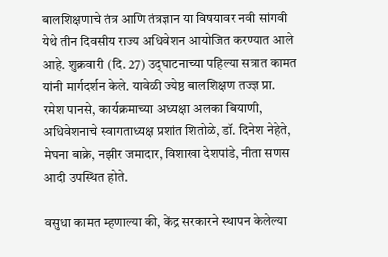बालशिक्षणाचे तंत्र आणि तंत्रज्ञान या विषयावर नवी सांगवी येथे तीन दिवसीय राज्य अधिवेशन आयोजित करण्यात आले आहे. शुक्रवारी (दि. 27) उद्‌घाटनाच्या पहिल्या सत्रात कामत यांनी मार्गदर्शन केले. यावेळी ज्येष्ठ बालशिक्षण तज्ज्ञ प्रा. रमेश पानसे, कार्यक्रमाच्या अध्यक्षा अलका बियाणी, अधिवेशनाचे स्वागताध्यक्ष प्रशांत शितोळे, डॉ. दिनेश नेहेते, मेघना बाक्रे, नझीर जमादार, विशाखा देशपांडे, नीता सणस आदी उपस्थित होते.

वसुधा कामत म्हणाल्या की, केंद्र सरकारने स्थापन केलेल्या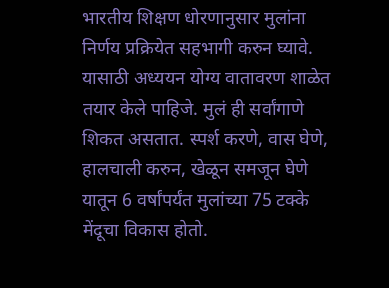भारतीय शिक्षण धोरणानुसार मुलांना निर्णय प्रक्रियेत सहभागी करुन घ्यावे. यासाठी अध्ययन योग्य वातावरण शाळेत तयार केले पाहिजे. मुलं ही सर्वांगाणे शिकत असतात. स्पर्श करणे, वास घेणे, हालचाली करुन, खेळून समजून घेणे यातून 6 वर्षांपर्यंत मुलांच्या 75 टक्के मेंदूचा विकास होतो.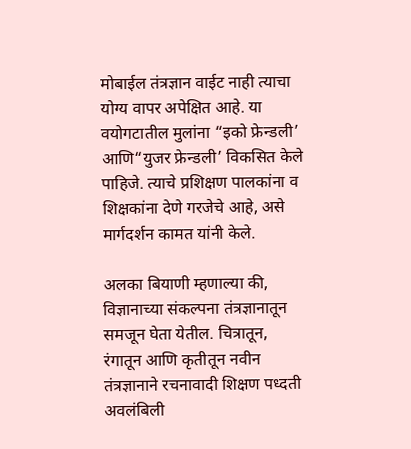मोबाईल तंत्रज्ञान वाईट नाही त्याचा योग्य वापर अपेक्षित आहे. या वयोगटातील मुलांना “इको फ्रेन्डली’ आणि“युजर फ्रेन्डली’ विकसित केले पाहिजे. त्याचे प्रशिक्षण पालकांना व शिक्षकांना देणे गरजेचे आहे, असे मार्गदर्शन कामत यांनी केले.

अलका बियाणी म्हणाल्या की, विज्ञानाच्या संकल्पना तंत्रज्ञानातून समजून घेता येतील. चित्रातून, रंगातून आणि कृतीतून नवीन तंत्रज्ञानाने रचनावादी शिक्षण पध्दती अवलंबिली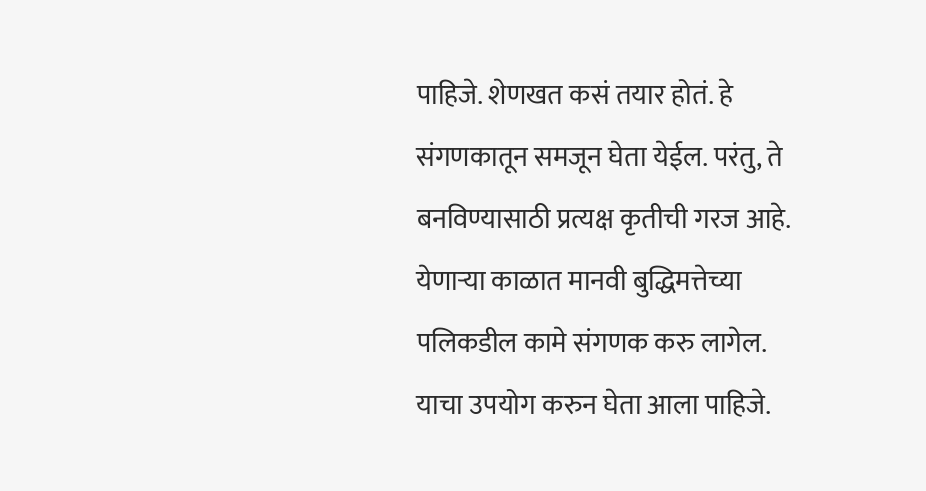पाहिजे. शेणखत कसं तयार होतं. हे संगणकातून समजून घेता येईल. परंतु, ते बनविण्यासाठी प्रत्यक्ष कृतीची गरज आहे. येणाऱ्या काळात मानवी बुद्धिमत्तेच्या पलिकडील कामे संगणक करु लागेल. याचा उपयोग करुन घेता आला पाहिजे.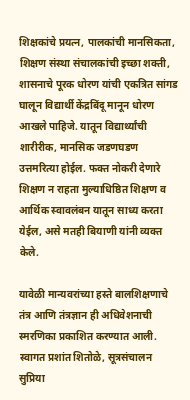शिक्षकांचे प्रयत्न, पालकांची मानसिकता, शिक्षण संस्था संचालकांची इच्छा शक्ती, शासनाचे पूरक धोरण यांची एकत्रित सांगड घालून विद्यार्थी केंद्रबिंदू मानून धोरण आखले पाहिजे. यातून विद्यार्थ्यांची शारीरीक, मानसिक जडणघडण उत्तमरित्या होईल. फक्त नोकरी देणारे शिक्षण न राहता मुल्याधिष्ठित शिक्षण व आर्थिक स्वावलंबन यातून साध्य करता येईल, असे मतही बियाणी यांनी व्यक्‍त केले.

यावेळी मान्यवरांच्या हस्ते बालशिक्षणाचे तंत्र आणि तंत्रज्ञान ही अधिवेशनाची स्मरणिका प्रकाशित करण्यात आली. स्वागत प्रशांत शितोळे, सूत्रसंचालन सुप्रिया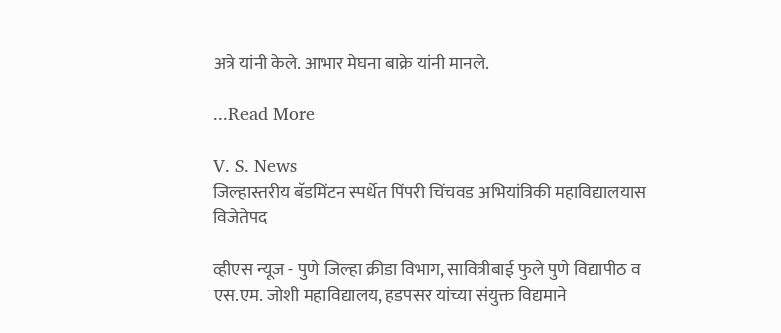अत्रे यांनी केले. आभार मेघना बाक्रे यांनी मानले.

...Read More

V. S. News
जिल्हास्तरीय बॅडमिंटन स्पर्धेत पिंपरी चिंचवड अभियांत्रिकी महाविद्यालयास विजेतेपद

व्हीएस न्यूज - पुणे जिल्हा क्रीडा विभाग, सावित्रीबाई फुले पुणे विद्यापीठ व एस.एम. जोशी महाविद्यालय, हडपसर यांच्या संयुक्त विद्यमाने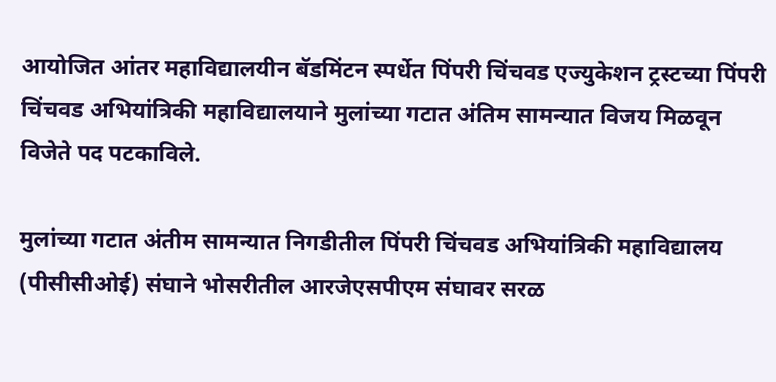आयोजित आंतर महाविद्यालयीन बॅडमिंटन स्पर्धेत पिंपरी चिंचवड एज्युकेशन ट्रस्टच्या पिंपरी चिंचवड अभियांत्रिकी महाविद्यालयाने मुलांच्या गटात अंतिम सामन्यात विजय मिळवून विजेते पद पटकाविले.

मुलांच्या गटात अंतीम सामन्यात निगडीतील पिंपरी चिंचवड अभियांत्रिकी महाविद्यालय (पीसीसीओई) संघाने भोसरीतील आरजेएसपीएम संघावर सरळ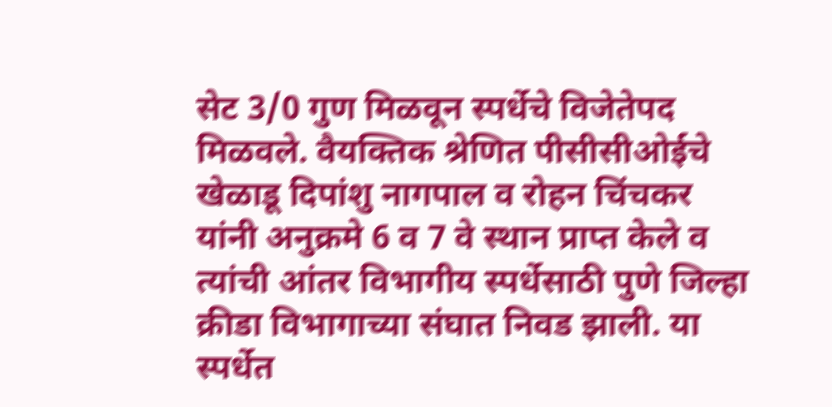सेट 3/0 गुण मिळवून स्पर्धेचे विजेतेपद मिळवले. वैयक्तिक श्रेणित पीसीसीओईचे खेळाडू दिपांशु नागपाल व रोहन चिंचकर यांनी अनुक्रमे 6 व 7 वे स्थान प्राप्त केले व त्यांची आंतर विभागीय स्पर्धेसाठी पुणे जिल्हा क्रीडा विभागाच्या संघात निवड झाली. या स्पर्धेत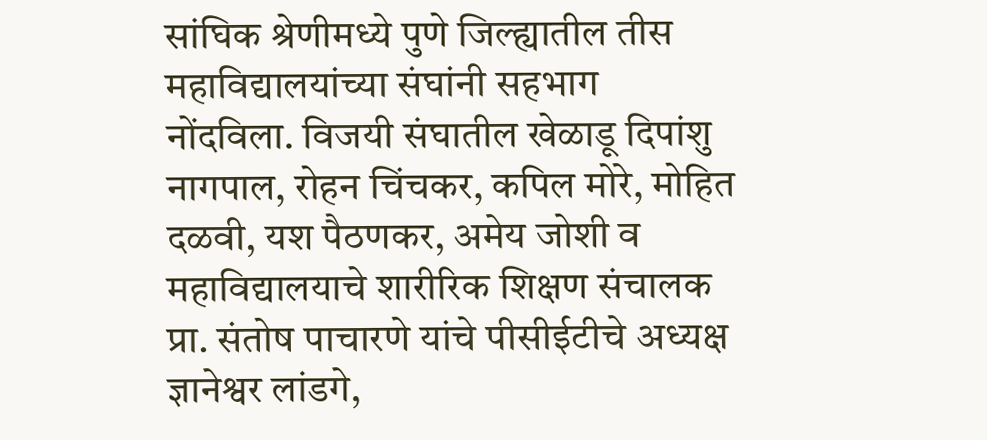सांघिक श्रेणीमध्ये पुणे जिल्ह्यातील तीस महाविद्यालयांच्या संघांनी सहभाग नोंदविला. विजयी संघातील खेळाडू दिपांशु नागपाल, रोहन चिंचकर, कपिल मोरे, मोहित दळवी, यश पैठणकर, अमेय जोशी व महाविद्यालयाचे शारीरिक शिक्षण संचालक प्रा. संतोष पाचारणे यांचे पीसीईटीचे अध्यक्ष ज्ञानेश्वर लांडगे,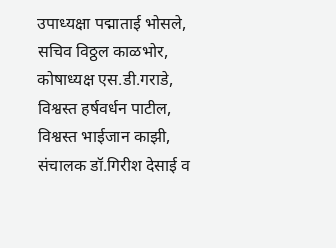उपाध्यक्षा पद्माताई भोसले, सचिव विठ्ठल काळभोर, कोषाध्यक्ष एस.डी.गराडे, विश्वस्त हर्षवर्धन पाटील, विश्वस्त भाईजान काझी, संचालक डॉ.गिरीश देसाई व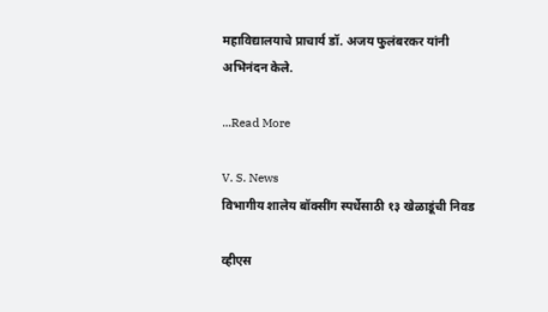महाविद्यालयाचे प्राचार्य डॉ. अजय फुलंबरकर यांनी अभिनंदन केले.

...Read More

V. S. News
विभागीय शालेय बॉक्सींग स्पर्धेसाठी १३ खेळाडूंची निवड

व्हीएस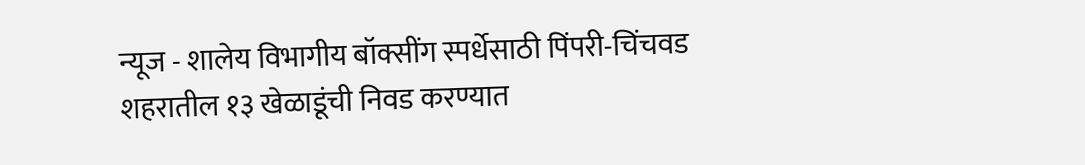न्यूज - शालेय विभागीय बॉक्सींग स्पर्धेसाठी पिंपरी-चिंचवड शहरातील १३ खेळाडूंची निवड करण्यात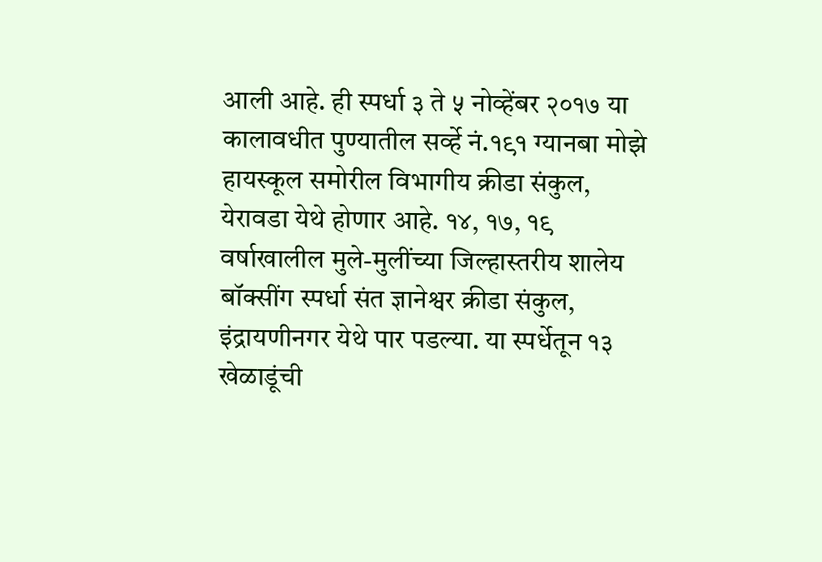आली आहे. ही स्पर्धा ३ ते ५ नोव्हेंबर २०१७ या कालावधीत पुण्यातील सर्व्हे नं.१९१ ग्यानबा मोझे हायस्कूल समोरील विभागीय क्रीडा संकुल, येरावडा येथे होणार आहे. १४, १७, १९ वर्षाखालील मुले-मुलींच्या जिल्हास्तरीय शालेय बॉक्सींग स्पर्धा संत ज्ञानेश्वर क्रीडा संकुल, इंद्रायणीनगर येथे पार पडल्या. या स्पर्धेतून १३ खेळाडूंची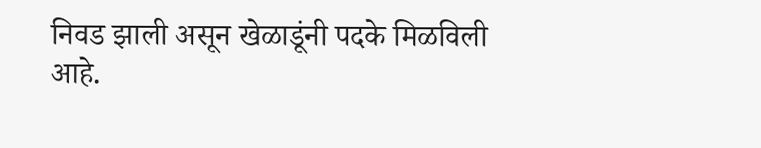निवड झाली असून खेळाडूंनी पदके मिळविली आहे.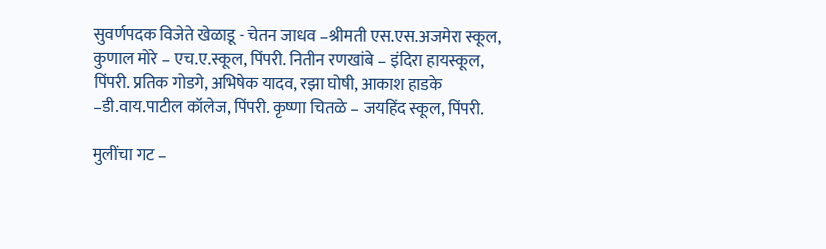सुवर्णपदक विजेते खेळाडू - चेतन जाधव –श्रीमती एस.एस.अजमेरा स्कूल, कुणाल मोरे – एच.ए.स्कूल, पिंपरी. नितीन रणखांबे – इंदिरा हायस्कूल, पिंपरी. प्रतिक गोडगे, अभिषेक यादव, रझा घोषी, आकाश हाडके –डी.वाय.पाटील कॉलेज, पिंपरी. कृष्णा चितळे – जयहिंद स्कूल, पिंपरी.

मुलींचा गट –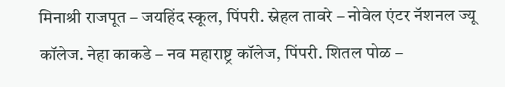मिनाश्री राजपूत – जयहिंद स्कूल, पिंपरी. स्नेहल तावरे – नोवेल एंटर नॅशनल ज्यू कॉलेज. नेहा काकडे – नव महाराष्ट्र कॉलेज, पिंपरी. शितल पोळ –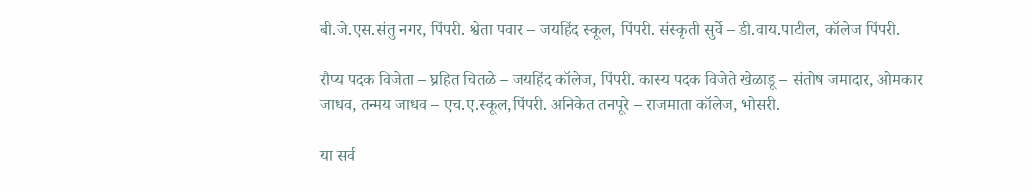बी.जे.एस.संतु नगर, पिंपरी. श्वेता पवार – जयहिंद स्कूल, पिंपरी. संस्कृती सुर्वे – डी.वाय.पाटील, कॉलेज पिंपरी.

रौप्य पदक विजेता – घ्रहित चितळे – जयहिंद कॉलेज, पिंपरी. कास्य पदक विजेते खेळाडू – संतोष जमादार, ओमकार जाधव, तन्मय जाधव – एच.ए.स्कूल,पिंपरी. अनिकेत तनपूरे – राजमाता कॉलेज, भोसरी.

या सर्व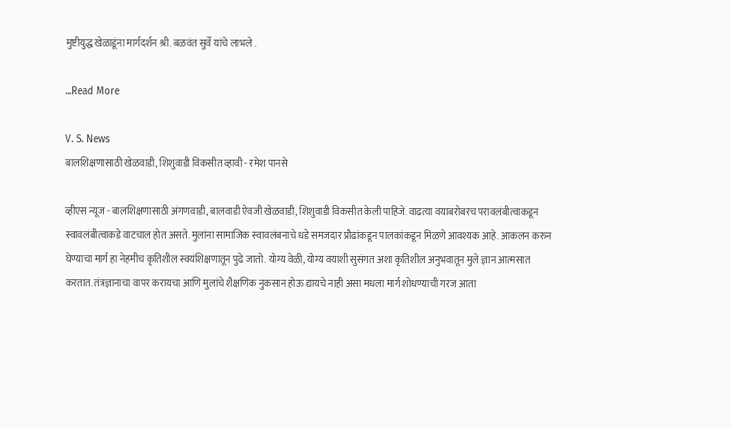मुष्टीयुद्ध खेळाडूंना मार्गदर्शन श्री. बळवंत सुर्वे यांचे लाभले .

...Read More

V. S. News
बालशिक्षणासाठी खेळवाडी, शिशुवाडी विकसीत व्हावी - रमेश पानसे

व्हीएस न्यूज - बालशिक्षणासाठी अंगणवाडी, बालवाडी ऐवजी खेळवाडी, शिशुवाडी विकसीत केली पाहिजे. वाढत्या वयाबरोबरच परावलंबीत्वाकडून स्वावलंबीत्वाकडे वाटचाल होत असते. मुलांना सामाजिक स्वावलंबनाचे धडे समजदार प्रौढांकडून पालकांकडून मिळणे आवश्यक आहे. आकलन करुन घेण्याचा मार्ग हा नेहमीच कृतिशील स्वयंशिक्षणातून पुढे जातो. योग्य वेळी, योग्य वयाशी सुसंगत अशा कृतिशील अनुभवातून मुले ज्ञान आत्मसात करतात. तंत्रज्ञानाचा वापर करायचा आणि मुलांचे शैक्षणिक नुकसान होऊ द्यायचे नाही असा मधला मार्ग शोधण्याची गरज आता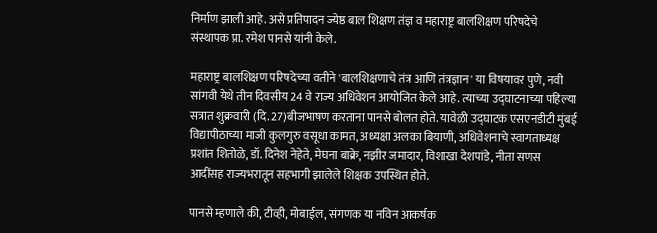निर्माण झाली आहे. असे प्रतिपादन ज्येष्ठ बाल शिक्षण तंज्ञ व महाराष्ट्र बालशिक्षण परिषदेचे संस्थापक प्रा. रमेश पानसे यांनी केले.

महाराष्ट्र बालशिक्षण परिषदेच्या वतीने 'बालशिक्षणाचे तंत्र आणि तंत्रज्ञान' या विषयावर पुणे, नवी सांगवी येथे तीन दिवसीय 24 वे राज्य अधिवेशन आयोजित केले आहे. त्याच्या उद्‌घाटनाच्या पहिल्या सत्रात शुक्रवारी (दि. 27)बीजभाषण करताना पानसे बोलत होते. यावेळी उद्‌घाटक एसएनडीटी मुंबई विद्यापीठाच्या माजी कुलगुरु वसूधा कामत, अध्यक्षा अलका बियाणी, अधिवेशनाचे स्वागताध्यक्ष प्रशांत शितोळे, डॉ. दिनेश नेहेते, मेघना बाक्रे, नझीर जमादार, विशाखा देशपांडे, नीता सणस आदींसह राज्यभरातून सहभागी झालेले शिक्षक उपस्थित होते.

पानसे म्हणाले की, टीव्ही, मोबाईल, संगणक या नविन आकर्षक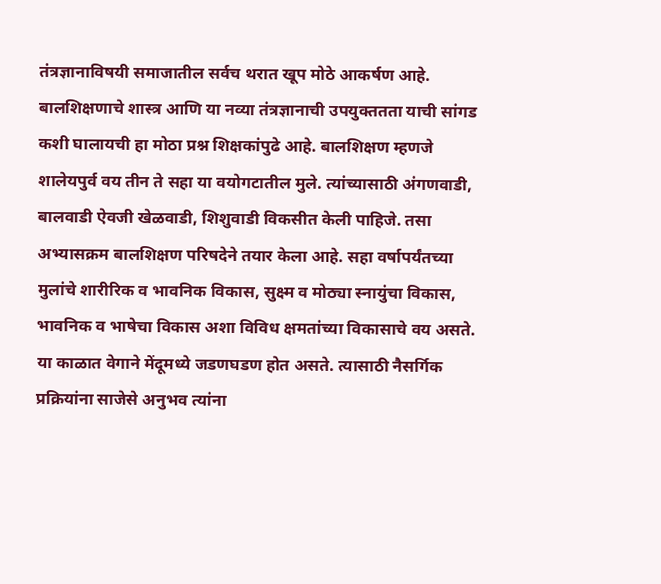तंत्रज्ञानाविषयी समाजातील सर्वच थरात खूप मोठे आकर्षण आहे. बालशिक्षणाचे शास्त्र आणि या नव्या तंत्रज्ञानाची उपयुक्ततता याची सांगड कशी घालायची हा मोठा प्रश्न शिक्षकांपुढे आहे. बालशिक्षण म्हणजे शालेयपुर्व वय तीन ते सहा या वयोगटातील मुले. त्यांच्यासाठी अंगणवाडी, बालवाडी ऐवजी खेळवाडी, शिशुवाडी विकसीत केली पाहिजे. तसा अभ्यासक्रम बालशिक्षण परिषदेने तयार केला आहे. सहा वर्षापर्यंतच्या मुलांचे शारीरिक व भावनिक विकास, सुक्ष्म व मोठ्या स्नायुंचा विकास, भावनिक व भाषेचा विकास अशा विविध क्षमतांच्या विकासाचे वय असते. या काळात वेगाने मेंदूमध्ये जडणघडण होत असते. त्यासाठी नैसर्गिक प्रक्रियांना साजेसे अनुभव त्यांना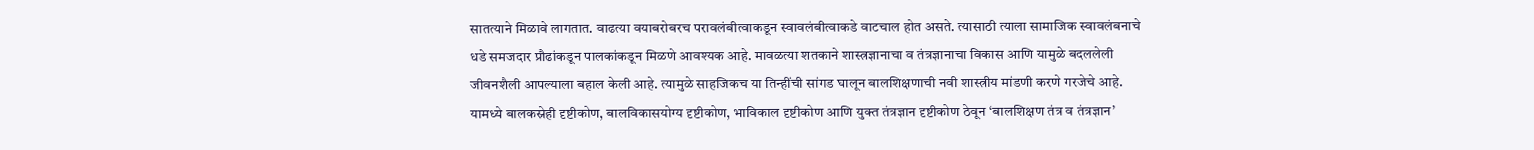सातत्याने मिळावे लागतात. वाढत्या वयाबरोबरच परावलंबीत्वाकडून स्वावलंबीत्वाकडे वाटचाल होत असते. त्यासाठी त्याला सामाजिक स्वावलंबनाचे धडे समजदार प्रौढांकडून पालकांकडून मिळणे आवश्यक आहे. मावळत्या शतकाने शास्त्रज्ञानाचा व तंत्रज्ञानाचा विकास आणि यामुळे बदललेली जीवनशैली आपल्याला बहाल केली आहे. त्यामुळे साहजिकच या तिन्हींची सांगड घालून बालशिक्षणाची नवी शास्त्रीय मांडणी करणे गरजेचे आहे. यामध्ये बालकस्नेही दृष्टीकोण, बालविकासयोग्य दृष्टीकोण, भाविकाल दृष्टीकोण आणि युक्त तंत्रज्ञान दृष्टीकोण ठेवून ‘बालशिक्षण तंत्र व तंत्रज्ञान’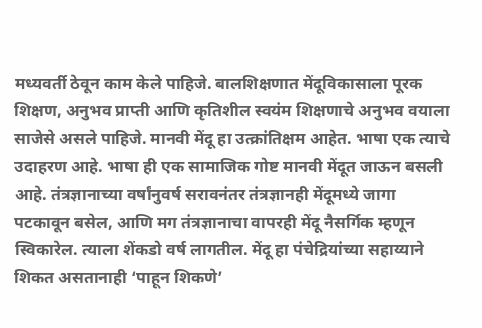मध्यवर्ती ठेवून काम केले पाहिजे. बालशिक्षणात मेंदूविकासाला पूरक शिक्षण, अनुभव प्राप्ती आणि कृतिशील स्वयंम शिक्षणाचे अनुभव वयाला साजेसे असले पाहिजे. मानवी मेंदू हा उत्क्रांतिक्षम आहेत. भाषा एक त्याचे उदाहरण आहे. भाषा ही एक सामाजिक गोष्ट मानवी मेंदूत जाऊन बसली आहे. तंत्रज्ञानाच्या वर्षांनुवर्ष सरावनंतर तंत्रज्ञानही मेंदूमध्ये जागा पटकावून बसेल, आणि मग तंत्रज्ञानाचा वापरही मेंदू नैसर्गिक म्हणून स्विकारेल. त्याला शेंकडो वर्ष लागतील. मेंदू हा पंचेद्रियांच्या सहाय्याने शिकत असतानाही ‘पाहून शिकणे’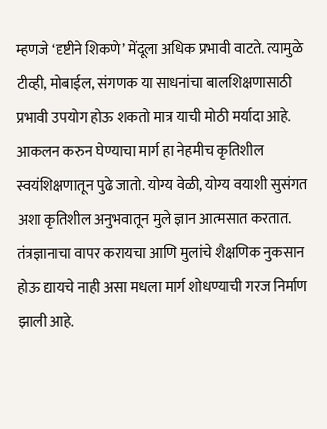म्हणजे ‘दृष्टीने शिकणे’ मेंदूला अधिक प्रभावी वाटते. त्यामुळे टीव्ही, मोबाईल, संगणक या साधनांचा बालशिक्षणासाठी प्रभावी उपयोग होऊ शकतो मात्र याची मोठी मर्यादा आहे. आकलन करुन घेण्याचा मार्ग हा नेहमीच कृतिशील स्वयंशिक्षणातून पुढे जातो. योग्य वेळी, योग्य वयाशी सुसंगत अशा कृतिशील अनुभवातून मुले ज्ञान आत्मसात करतात. तंत्रज्ञानाचा वापर करायचा आणि मुलांचे शैक्षणिक नुकसान होऊ द्यायचे नाही असा मधला मार्ग शोधण्याची गरज निर्माण झाली आहे.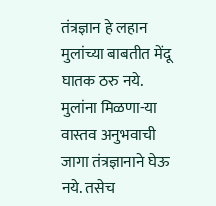तंत्रज्ञान हे लहान मुलांच्या बाबतीत मेंदू घातक ठरु नये. मुलांना मिळणा-या वास्तव अनुभवाची जागा तंत्रज्ञानाने घेऊ नये. तसेच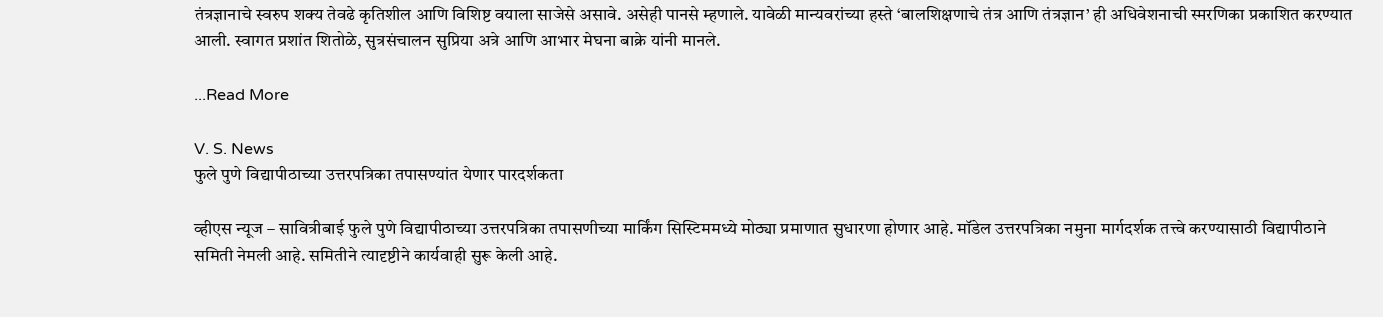तंत्रज्ञानाचे स्वरुप शक्य तेवढे कृतिशील आणि विशिष्ट वयाला साजेसे असावे. असेही पानसे म्हणाले. यावेळी मान्यवरांच्या हस्ते ‘बालशिक्षणाचे तंत्र आणि तंत्रज्ञान’ ही अधिवेशनाची स्मरणिका प्रकाशित करण्यात आली. स्वागत प्रशांत शितोळे, सुत्रसंचालन सुप्रिया अत्रे आणि आभार मेघना बाक्रे यांनी मानले.

...Read More

V. S. News
फुले पुणे विद्यापीठाच्या उत्तरपत्रिका तपासण्यांत येणार पारदर्शकता

व्हीएस न्यूज – सावित्रीबाई फुले पुणे विद्यापीठाच्या उत्तरपत्रिका तपासणीच्या मार्किंग सिस्टिममध्ये मोठ्या प्रमाणात सुधारणा होणार आहे. मॉडेल उत्तरपत्रिका नमुना मार्गदर्शक तत्त्वे करण्यासाठी विद्यापीठाने समिती नेमली आहे. समितीने त्यादृष्टीने कार्यवाही सुरू केली आहे.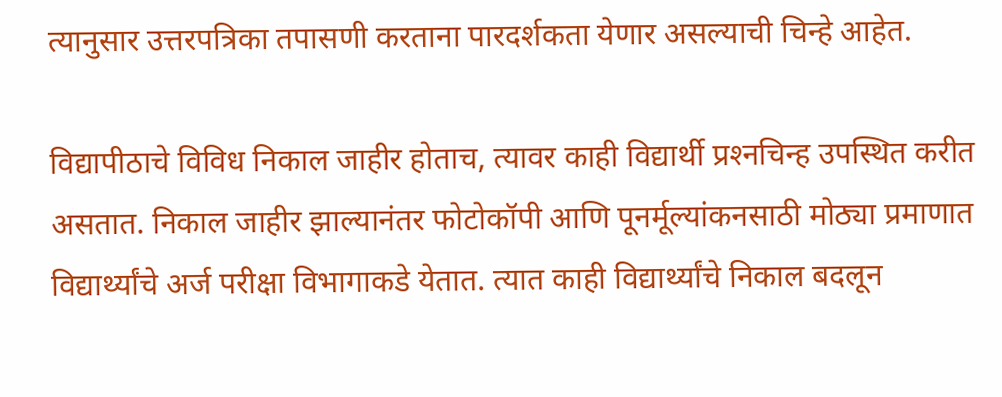त्यानुसार उत्तरपत्रिका तपासणी करताना पारदर्शकता येणार असल्याची चिन्हे आहेत.

विद्यापीठाचे विविध निकाल जाहीर होताच, त्यावर काही विद्यार्थी प्रश्‍नचिन्ह उपस्थित करीत असतात. निकाल जाहीर झाल्यानंतर फोटोकॉपी आणि पूनर्मूल्यांकनसाठी मोठ्या प्रमाणात विद्यार्थ्यांचे अर्ज परीक्षा विभागाकडे येतात. त्यात काही विद्यार्थ्यांचे निकाल बदलून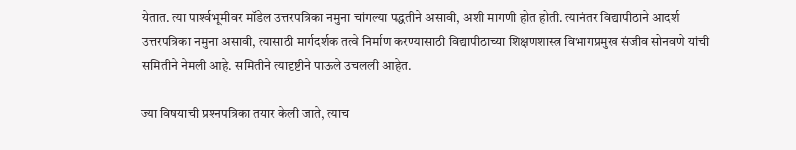येतात. त्या पार्श्‍वभूमीवर मॉडेल उत्तरपत्रिका नमुना चांगल्या पद्धतीने असावी, अशी मागणी होत होती. त्यानंतर विद्यापीठाने आदर्श उत्तरपत्रिका नमुना असावी, त्यासाठी मार्गदर्शक तत्वे निर्माण करण्यासाठी विद्यापीठाच्या शिक्षणशास्त्र विभागप्रमुख संजीव सोनवणे यांची समितीने नेमली आहे. समितीने त्यादृष्टीने पाऊले उचलली आहेत.

ज्या विषयाची प्रश्‍नपत्रिका तयार केली जाते, त्याच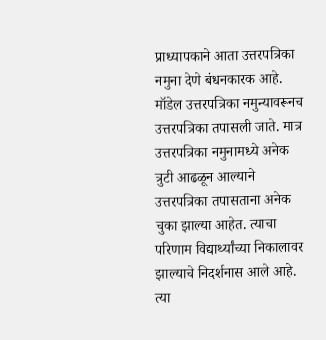प्राध्यापकाने आता उत्तरपत्रिका नमुना देणे बंधनकारक आहे. मॉडेल उत्तरपत्रिका नमुन्यावरूनच उत्तरपत्रिका तपासली जाते. मात्र उत्तरपत्रिका नमुनामध्ये अनेक त्रुटी आढळून आल्याने उत्तरपत्रिका तपासताना अनेक चुका झाल्या आहेत. त्याचा परिणाम विद्यार्थ्यांच्या निकालावर झाल्याचे निदर्शनास आले आहे. त्या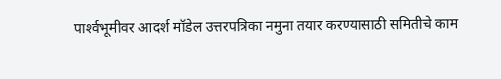पार्श्‍वभूमीवर आदर्श मॉडेल उत्तरपत्रिका नमुना तयार करण्यासाठी समितीचे काम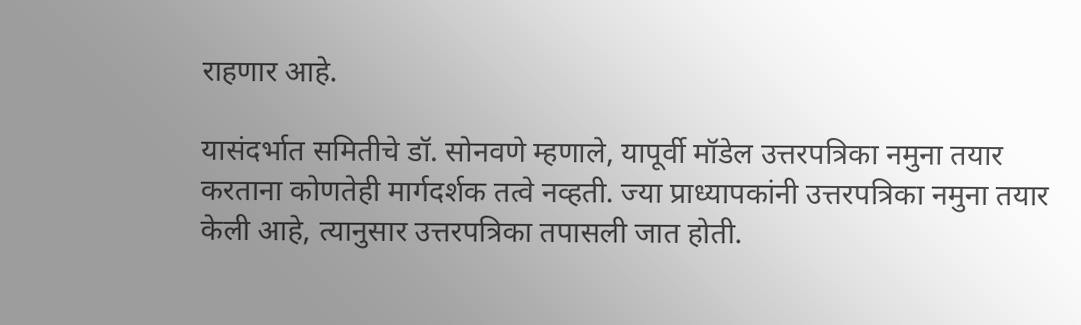राहणार आहे.

यासंदर्भात समितीचे डॉ. सोनवणे म्हणाले, यापूर्वी मॉडेल उत्तरपत्रिका नमुना तयार करताना कोणतेही मार्गदर्शक तत्वे नव्हती. ज्या प्राध्यापकांनी उत्तरपत्रिका नमुना तयार केली आहे, त्यानुसार उत्तरपत्रिका तपासली जात होती.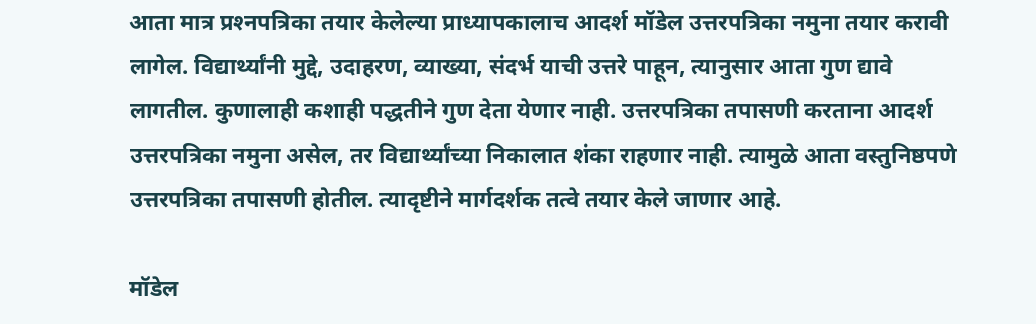आता मात्र प्रश्‍नपत्रिका तयार केलेल्या प्राध्यापकालाच आदर्श मॉडेल उत्तरपत्रिका नमुना तयार करावी लागेल. विद्यार्थ्यांनी मुद्दे, उदाहरण, व्याख्या, संदर्भ याची उत्तरे पाहून, त्यानुसार आता गुण द्यावे लागतील. कुणालाही कशाही पद्धतीने गुण देता येणार नाही. उत्तरपत्रिका तपासणी करताना आदर्श उत्तरपत्रिका नमुना असेल, तर विद्यार्थ्यांच्या निकालात शंका राहणार नाही. त्यामुळे आता वस्तुनिष्ठपणे उत्तरपत्रिका तपासणी होतील. त्यादृष्टीने मार्गदर्शक तत्वे तयार केले जाणार आहे.

मॉडेल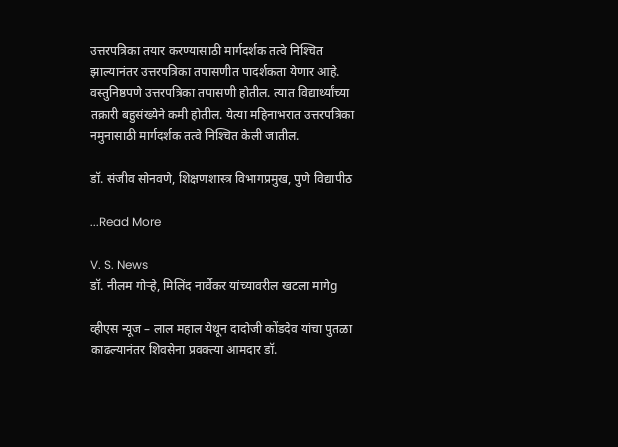उत्तरपत्रिका तयार करण्यासाठी मार्गदर्शक तत्वे निश्‍चित झाल्यानंतर उत्तरपत्रिका तपासणीत पादर्शकता येणार आहे. वस्तुनिष्ठपणे उत्तरपत्रिका तपासणी होतील. त्यात विद्यार्थ्यांच्या तक्रारी बहुसंख्येने कमी होतील. येत्या महिनाभरात उत्तरपत्रिका नमुनासाठी मार्गदर्शक तत्वे निश्‍चित केली जातील.

डॉ. संजीव सोनवणे, शिक्षणशास्त्र विभागप्रमुख, पुणे विद्यापीठ

...Read More

V. S. News
डॉ. नीलम गोऱ्हे, मिलिंद नार्वेकर यांच्यावरील खटला मागेg

व्हीएस न्यूज – लाल महाल येथून दादोजी कोंडदेव यांचा पुतळा काढल्यानंतर शिवसेना प्रवक्‍त्या आमदार डॉ.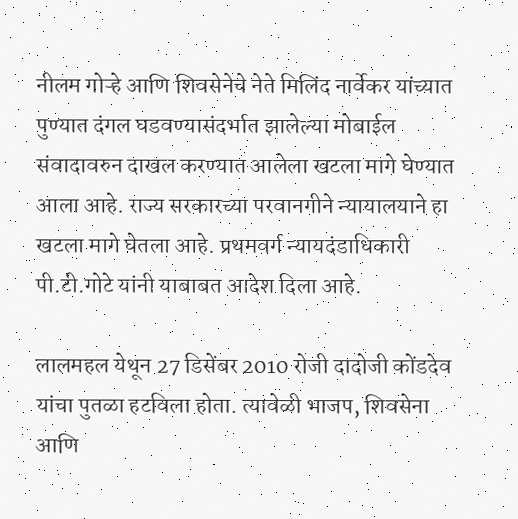नीलम गोऱ्हे आणि शिवसेनेचे नेते मिलिंद नार्वेकर यांच्यात पुण्यात दंगल घडवण्यासंदर्भात झालेल्या मोबाईल संवादावरुन दाखल करण्यात आलेला खटला मागे घेण्यात आला आहे. राज्य सरकारच्या परवानगीने न्यायालयाने हा खटला मागे घेतला आहे. प्रथमवर्ग न्यायदंडाधिकारी पी.टी.गोटे यांनी याबाबत आदेश दिला आहे.

लालमहल येथून 27 डिसेंबर 2010 रोजी दादोजी कोंडदेव यांचा पुतळा हटविला होता. त्यावेळी भाजप, शिवसेना आणि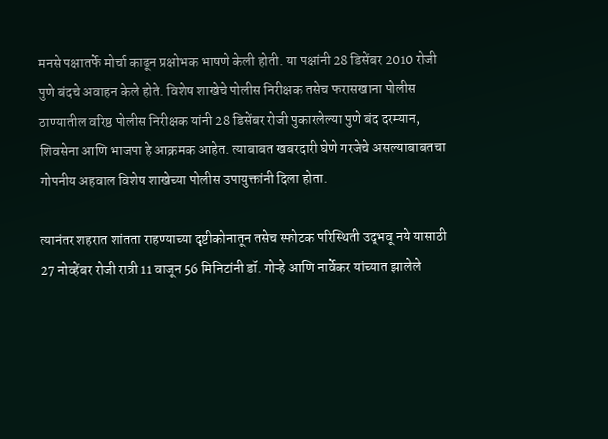मनसे पक्षातर्फे मोर्चा काढून प्रक्षोभक भाषणे केली होती. या पक्षांनी 28 डिसेंबर 2010 रोजी पुणे बंदचे अवाहन केले होते. विशेष शाखेचे पोलीस निरीक्षक तसेच फरासखाना पोलीस ठाण्यातील वरिष्ठ पोलीस निरीक्षक यांनी 28 डिसेंबर रोजी पुकारलेल्या पुणे बंद दरम्यान, शिवसेना आणि भाजपा हे आक्रमक आहेत. त्याबाबत खबरदारी घेणे गरजेचे असल्याबाबतचा गोपनीय अहवाल विशेष शाखेच्या पोलीस उपायुक्तांनी दिला होता.

त्यानंतर शहरात शांतता राहण्याच्या दृष्टीकोनातून तसेच स्फोटक परिस्थिती उद्‌भवू नये यासाठी 27 नोव्हेंबर रोजी रात्री 11 वाजून 56 मिनिटांनी डॉ. गोऱ्हे आणि नार्वेकर यांच्यात झालेले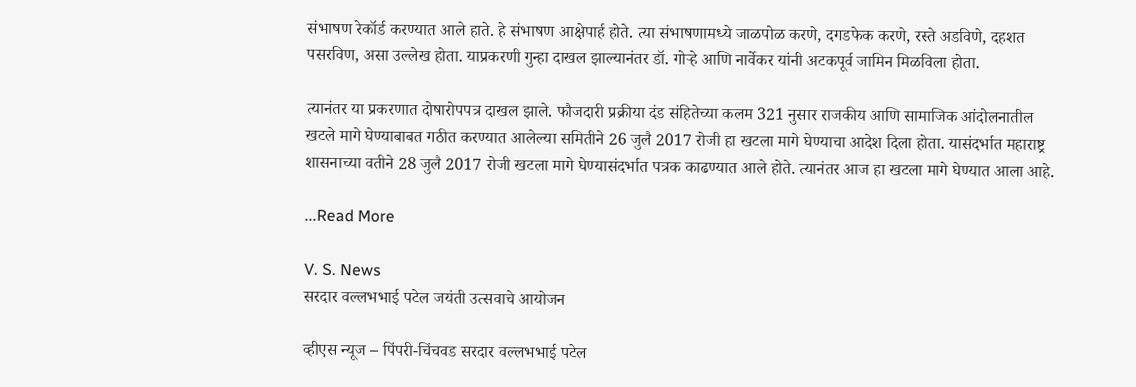संभाषण रेकॉर्ड करण्यात आले हाते. हे संभाषण आक्षेपार्ह होते. त्या संभाषणामध्ये जाळपोळ करणे, दगडफेक करणे, रस्ते अडविणे, दहशत पसरविण, असा उल्लेख होता. याप्रकरणी गुन्हा दाखल झाल्यानंतर डॉ. गोऱ्हे आणि नार्वेकर यांनी अटकपूर्व जामिन मिळविला होता.

त्यानंतर या प्रकरणात दोषारोपपत्र दाखल झाले. फौजदारी प्रक्रीया दंड संहितेच्या कलम 321 नुसार राजकीय आणि सामाजिक आंदोलनातील खटले मागे घेण्याबाबत गठीत करण्यात आलेल्या समितीने 26 जुलै 2017 रोजी हा खटला मागे घेण्याचा आदेश दिला होता. यासंदर्भात महाराष्ट्र शासनाच्या वतीने 28 जुलै 2017 रोजी खटला मागे घेण्यासंदर्भात पत्रक काढण्यात आले होते. त्यानंतर आज हा खटला मागे घेण्यात आला आहे.

...Read More

V. S. News
सरदार वल्लभभाई पटेल जयंती उत्सवाचे आयोजन

व्हीएस न्यूज – पिंपरी-चिंचवड सरदार वल्लभभाई पटेल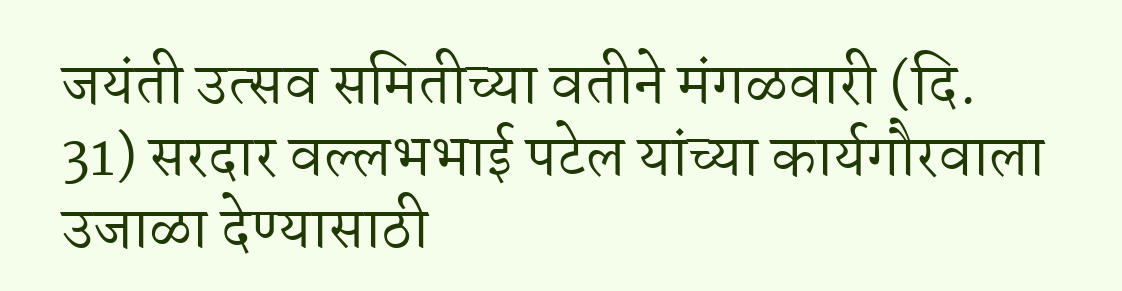जयंती उत्सव समितीच्या वतीने मंगळवारी (दि. 31) सरदार वल्लभभाई पटेल यांच्या कार्यगौरवाला उजाळा देण्यासाठी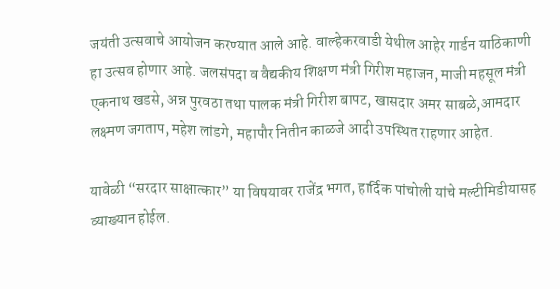जयंती उत्सवाचे आयोजन करण्यात आले आहे. वाल्हेकरवाडी येथील आहेर गार्डन याठिकाणी हा उत्सव होणार आहे. जलसंपदा व वैद्यकीय शिक्षण मंत्री गिरीश महाजन, माजी महसूल मंत्री एकनाथ खडसे, अन्न पुरवठा तथा पालक मंत्री गिरीश बापट, खासदार अमर साबळे,आमदार लक्ष्मण जगताप, महेश लांडगे, महापौर नितीन काळजे आदी उपस्थित राहणार आहेत.

यावेळी “सरदार साक्षात्कार” या विषयावर राजेंद्र भगत, हार्दिक पांचोली यांचे मल्टीमिडीयासह व्याख्यान होईल.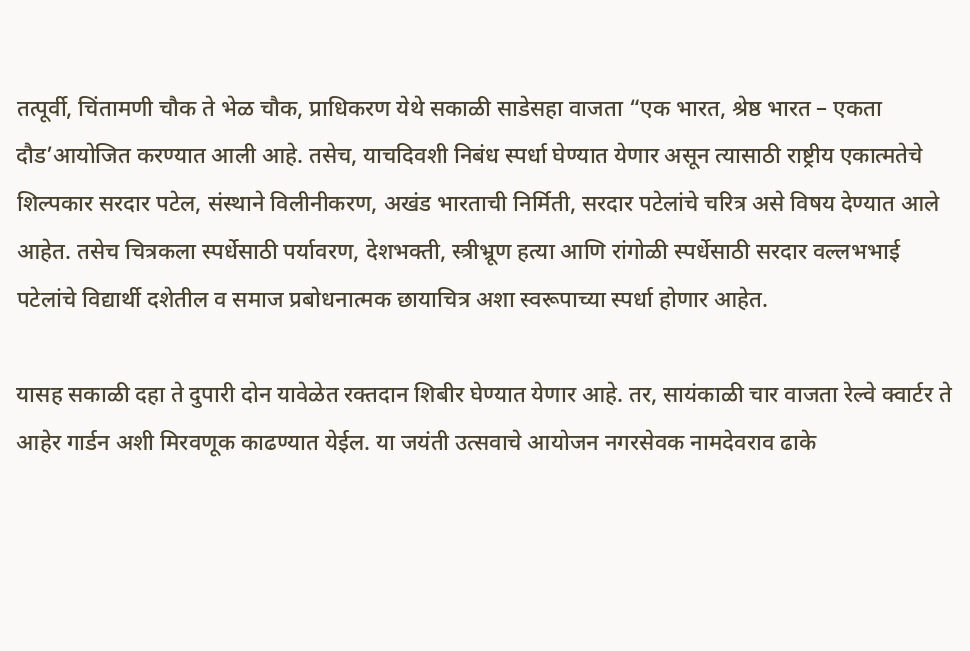तत्पूर्वी, चिंतामणी चौक ते भेळ चौक, प्राधिकरण येथे सकाळी साडेसहा वाजता “एक भारत, श्रेष्ठ भारत – एकता दौड’आयोजित करण्यात आली आहे. तसेच, याचदिवशी निबंध स्पर्धा घेण्यात येणार असून त्यासाठी राष्ट्रीय एकात्मतेचे शिल्पकार सरदार पटेल, संस्थाने विलीनीकरण, अखंड भारताची निर्मिती, सरदार पटेलांचे चरित्र असे विषय देण्यात आले आहेत. तसेच चित्रकला स्पर्धेसाठी पर्यावरण, देशभक्ती, स्त्रीभ्रूण हत्या आणि रांगोळी स्पर्धेसाठी सरदार वल्लभभाई पटेलांचे विद्यार्थी दशेतील व समाज प्रबोधनात्मक छायाचित्र अशा स्वरूपाच्या स्पर्धा होणार आहेत.

यासह सकाळी दहा ते दुपारी दोन यावेळेत रक्तदान शिबीर घेण्यात येणार आहे. तर, सायंकाळी चार वाजता रेल्वे क्वार्टर ते आहेर गार्डन अशी मिरवणूक काढण्यात येईल. या जयंती उत्सवाचे आयोजन नगरसेवक नामदेवराव ढाके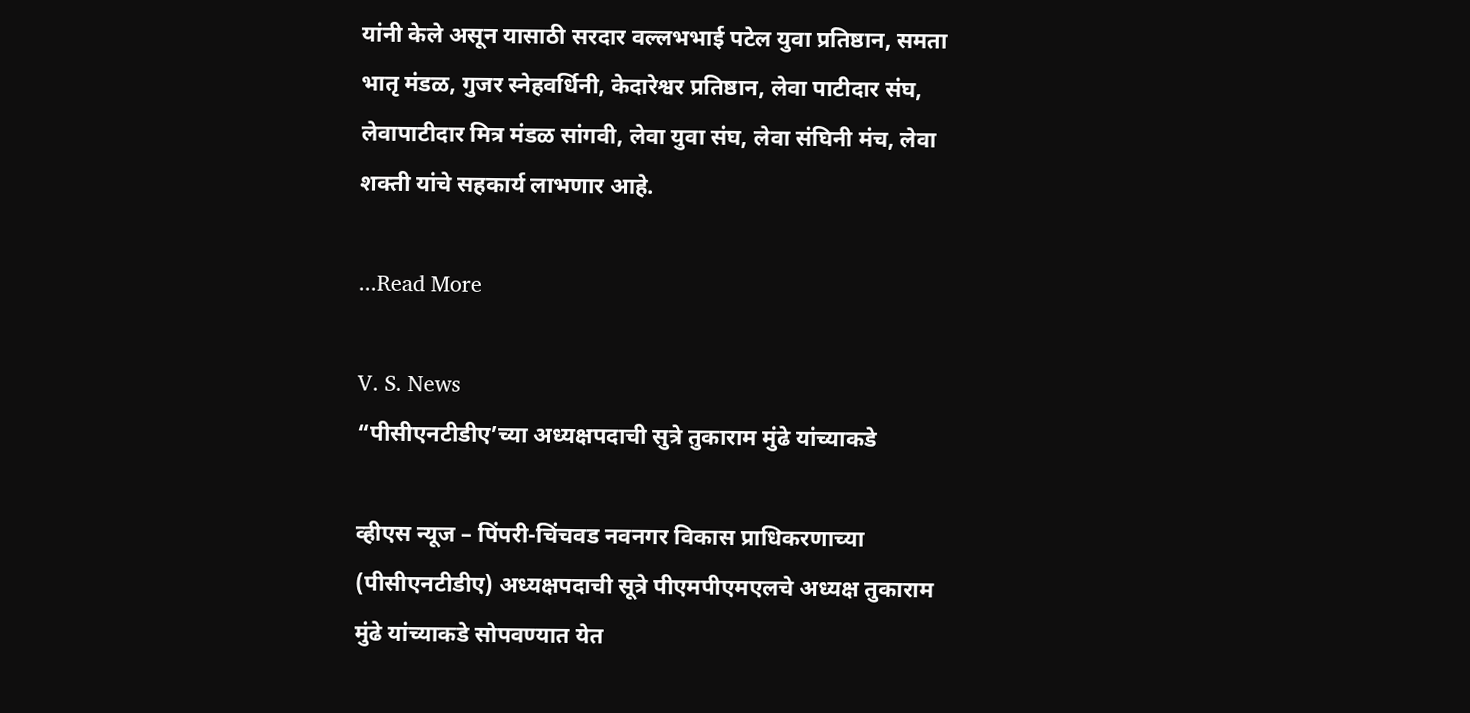यांनी केले असून यासाठी सरदार वल्लभभाई पटेल युवा प्रतिष्ठान, समता भातृ मंडळ, गुजर स्नेहवर्धिनी, केदारेश्वर प्रतिष्ठान, लेवा पाटीदार संघ, लेवापाटीदार मित्र मंडळ सांगवी, लेवा युवा संघ, लेवा संघिनी मंच, लेवा शक्ती यांचे सहकार्य लाभणार आहे.

...Read More

V. S. News
“पीसीएनटीडीए’च्या अध्यक्षपदाची सुत्रे तुकाराम मुंढे यांच्याकडे

व्हीएस न्यूज – पिंपरी-चिंचवड नवनगर विकास प्राधिकरणाच्या (पीसीएनटीडीए) अध्यक्षपदाची सूत्रे पीएमपीएमएलचे अध्यक्ष तुकाराम मुंढे यांच्याकडे सोपवण्यात येत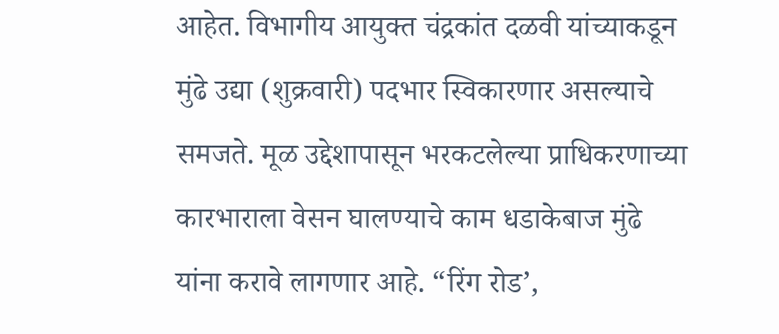आहेत. विभागीय आयुक्‍त चंद्रकांत दळवी यांच्याकडून मुंढे उद्या (शुक्रवारी) पदभार स्विकारणार असल्याचे समजते. मूळ उद्देशापासून भरकटलेल्या प्राधिकरणाच्या कारभाराला वेसन घालण्याचे काम धडाकेबाज मुंढे यांना करावे लागणार आहे. “रिंग रोड’,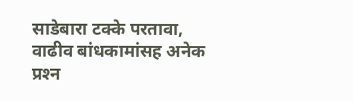साडेबारा टक्के परतावा, वाढीव बांधकामांसह अनेक प्रश्‍न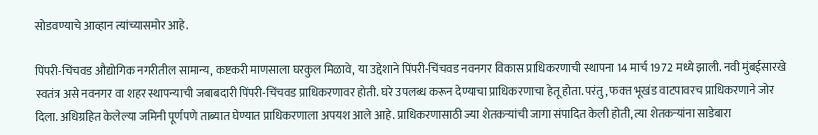सोडवण्याचे आव्हान त्यांच्यासमोर आहे.

पिंपरी-चिंचवड औद्योगिक नगरीतील सामान्य, कष्टकरी माणसाला घरकुल मिळावे, या उद्देशाने पिंपरी-चिंचवड नवनगर विकास प्राधिकरणाची स्थापना 14 मार्च 1972 मध्ये झाली. नवी मुंबईसारखे स्वतंत्र असे नवनगर वा शहर स्थापन्याची जबाबदारी पिंपरी-चिंचवड प्राधिकरणावर होती. घरे उपलब्ध करून देण्याचा प्राधिकरणाचा हेतू होता. परंतु, फक्‍त भूखंड वाटपावरच प्राधिकरणाने जोर दिला. अधिग्रहित केलेल्या जमिनी पूर्णपणे ताब्यात घेण्यात प्राधिकरणाला अपयश आले आहे. प्राधिकरणासाठी ज्या शेतकऱ्यांची जागा संपादित केली होती, त्या शेतकऱ्यांना साडेबारा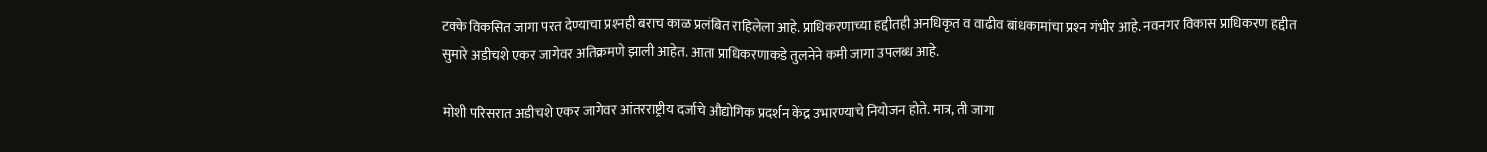टक्के विकसित जागा परत देण्याचा प्रश्‍नही बराच काळ प्रलंबित राहिलेला आहे. प्राधिकरणाच्या हद्दीतही अनधिकृत व वाढीव बांधकामांचा प्रश्‍न गंभीर आहे. नवनगर विकास प्राधिकरण हद्दीत सुमारे अडीचशे एकर जागेवर अतिक्रमणे झाली आहेत. आता प्राधिकरणाकडे तुलनेने कमी जागा उपलब्ध आहे.

मोशी परिसरात अडीचशे एकर जागेवर आंतरराष्ट्रीय दर्जाचे औद्योगिक प्रदर्शन केंद्र उभारण्याचे नियोजन होते. मात्र, ती जागा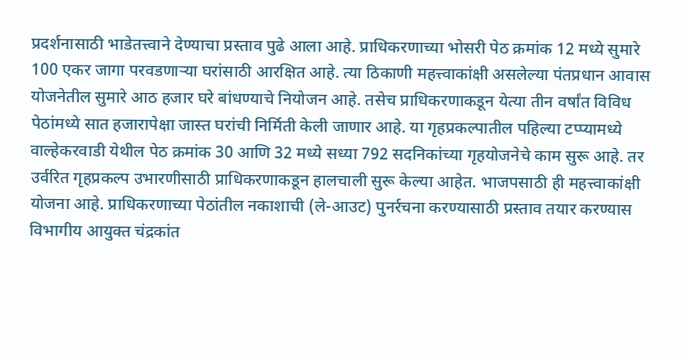प्रदर्शनासाठी भाडेतत्त्वाने देण्याचा प्रस्ताव पुढे आला आहे. प्राधिकरणाच्या भोसरी पेठ क्रमांक 12 मध्ये सुमारे 100 एकर जागा परवडणाऱ्या घरांसाठी आरक्षित आहे. त्या ठिकाणी महत्त्वाकांक्षी असलेल्या पंतप्रधान आवास योजनेतील सुमारे आठ हजार घरे बांधण्याचे नियोजन आहे. तसेच प्राधिकरणाकडून येत्या तीन वर्षांत विविध पेठांमध्ये सात हजारापेक्षा जास्त घरांची निर्मिती केली जाणार आहे. या गृहप्रकल्पातील पहिल्या टप्प्यामध्ये वाल्हेकरवाडी येथील पेठ क्रमांक 30 आणि 32 मध्ये सध्या 792 सदनिकांच्या गृहयोजनेचे काम सुरू आहे. तर उर्वरित गृहप्रकल्प उभारणीसाठी प्राधिकरणाकडून हालचाली सुरू केल्या आहेत. भाजपसाठी ही महत्त्वाकांक्षी योजना आहे. प्राधिकरणाच्या पेठांतील नकाशाची (ले-आउट) पुनर्रचना करण्यासाठी प्रस्ताव तयार करण्यास विभागीय आयुक्त चंद्रकांत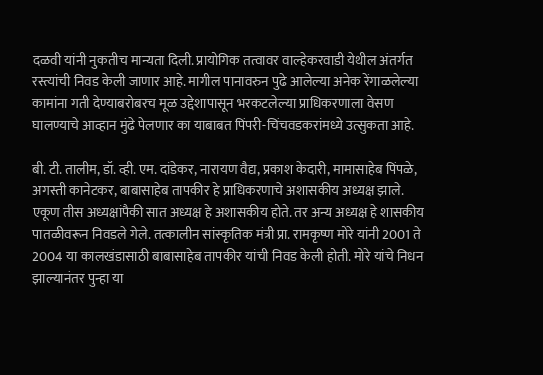दळवी यांनी नुकतीच मान्यता दिली. प्रायोगिक तत्वावर वाल्हेकरवाडी येथील अंतर्गत रस्त्यांची निवड केली जाणार आहे. मागील पानावरुन पुढे आलेल्या अनेक रेंगाळलेल्या कामांना गती देण्याबरोबरच मूळ उद्देशापासून भरकटलेल्या प्राधिकरणाला वेसण घालण्याचे आव्हान मुंढे पेलणार का याबाबत पिंपरी-चिंचवडकरांमध्ये उत्सुकता आहे.

बी. टी. तालीम, डॉ. व्ही. एम. दांडेकर, नारायण वैद्य, प्रकाश केदारी, मामासाहेब पिंपळे, अगस्ती कानेटकर, बाबासाहेब तापकीर हे प्राधिकरणाचे अशासकीय अध्यक्ष झाले. एकूण तीस अध्यक्षांपैकी सात अध्यक्ष हे अशासकीय होते. तर अन्य अध्यक्ष हे शासकीय पातळीवरून निवडले गेले. तत्कालीन सांस्कृतिक मंत्री प्रा. रामकृष्ण मोरे यांनी 2001 ते 2004 या कालखंडासाठी बाबासाहेब तापकीर यांची निवड केली होती. मोरे यांचे निधन झाल्यानंतर पुन्हा या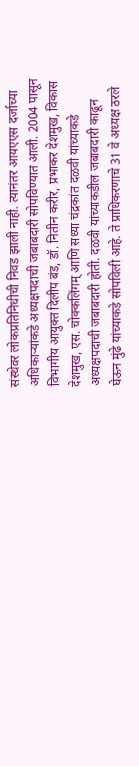संस्थेवर लोकप्रतिनिधीची निवड झाली नाही. त्यानंतर आयएएस दर्जाच्या अधिकाऱ्यांकडे अध्यक्षपदाची जबाबदारी सोपविण्यात आली. 2004 पासून विभागीय आयुक्त दिलीप बंड, डॉ. नितीन करीर, प्रभाकर देशमुख, विकास देशमुख, एस. चोक्कलिंगम्‌ आणि सध्या चंद्रकांत दळवी यांच्याकडे अध्यक्षपदाची जबाबदारी होती. दळवी यांच्याकडील जबाबदारी काढून घेऊन मुंढे यांच्याकडे सोपविली आहे. ते प्राधिकरणाचे 31 वे अध्यक्ष ठरले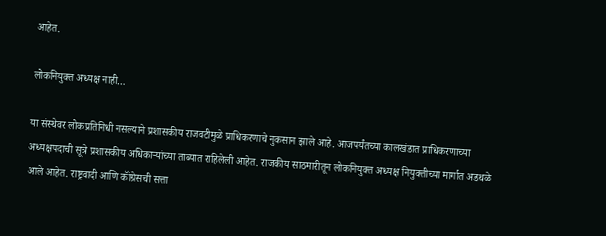आहेत.

लोकनियुक्‍त अध्यक्ष नाही…

या संस्थेवर लोकप्रतिनिधी नसल्याने प्रशासकीय राजवटीमुळे प्राधिकरणाचे नुकसान झाले आहे. आजपर्यंतच्या कालखंडात प्राधिकरणाच्या अध्यक्षपदाची सूत्रे प्रशासकीय अधिकाऱ्यांच्या ताब्यात राहिलेली आहेत. राजकीय साठमारीतून लोकनियुक्‍त अध्यक्ष नियुक्‍तीच्या मार्गात अडथळे आले आहेत. राष्ट्रवादी आणि कॉंग्रेसची सत्ता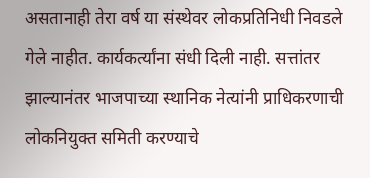असतानाही तेरा वर्ष या संस्थेवर लोकप्रतिनिधी निवडले गेले नाहीत. कार्यकर्त्यांना संधी दिली नाही. सत्तांतर झाल्यानंतर भाजपाच्या स्थानिक नेत्यांनी प्राधिकरणाची लोकनियुक्त समिती करण्याचे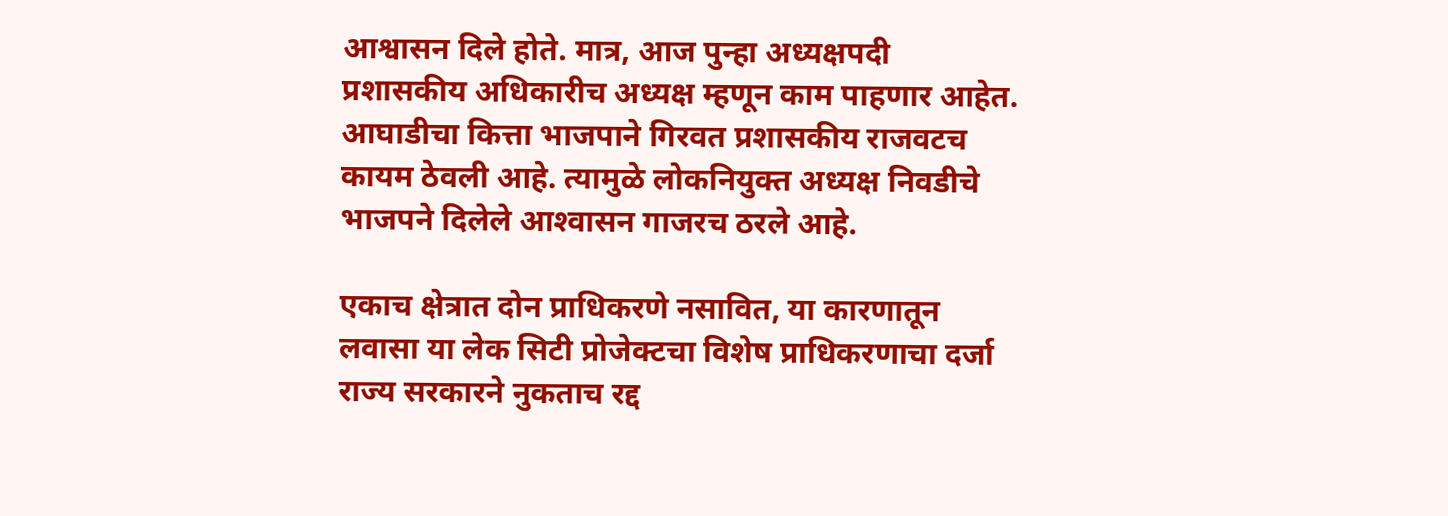आश्वासन दिले होते. मात्र, आज पुन्हा अध्यक्षपदी प्रशासकीय अधिकारीच अध्यक्ष म्हणून काम पाहणार आहेत. आघाडीचा कित्ता भाजपाने गिरवत प्रशासकीय राजवटच कायम ठेवली आहे. त्यामुळे लोकनियुक्‍त अध्यक्ष निवडीचे भाजपने दिलेले आश्‍वासन गाजरच ठरले आहे.

एकाच क्षेत्रात दोन प्राधिकरणे नसावित, या कारणातून लवासा या लेक सिटी प्रोजेक्‍टचा विशेष प्राधिकरणाचा दर्जा राज्य सरकारने नुकताच रद्द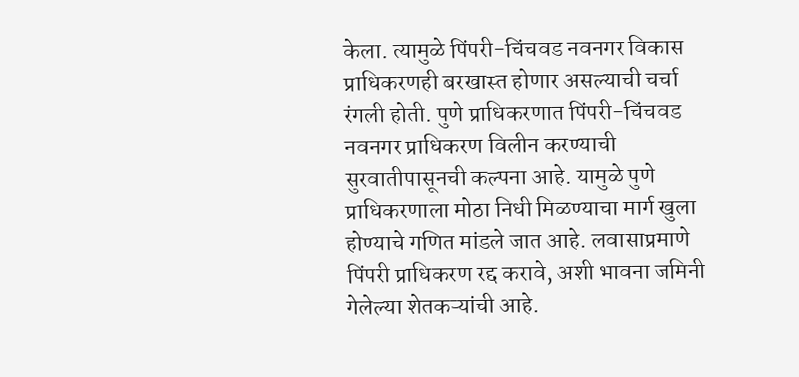केला. त्यामुळे पिंपरी-चिंचवड नवनगर विकास प्राधिकरणही बरखास्त होणार असल्याची चर्चा रंगली होती. पुणे प्राधिकरणात पिंपरी-चिंचवड नवनगर प्राधिकरण विलीन करण्याची सुरवातीपासूनची कल्पना आहे. यामुळे पुणे प्राधिकरणाला मोठा निधी मिळण्याचा मार्ग खुला होण्याचे गणित मांडले जात आहे. लवासाप्रमाणे पिंपरी प्राधिकरण रद्द करावे, अशी भावना जमिनी गेलेल्या शेतकऱ्यांची आहे.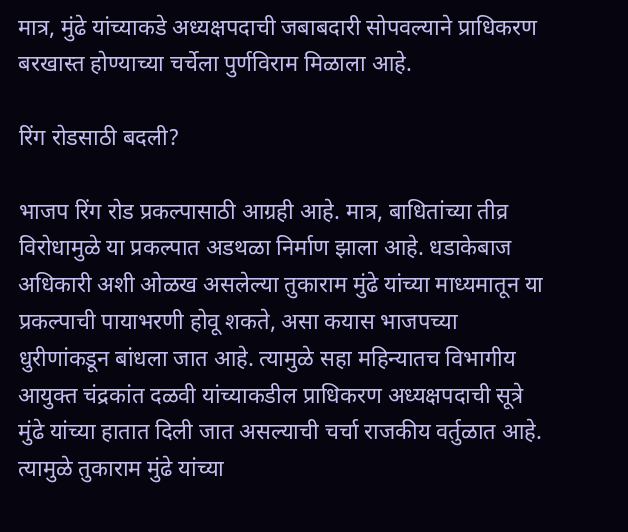मात्र, मुंढे यांच्याकडे अध्यक्षपदाची जबाबदारी सोपवल्याने प्राधिकरण बरखास्त होण्याच्या चर्चेला पुर्णविराम मिळाला आहे.

रिंग रोडसाठी बदली?

भाजप रिंग रोड प्रकल्पासाठी आग्रही आहे. मात्र, बाधितांच्या तीव्र विरोधामुळे या प्रकल्पात अडथळा निर्माण झाला आहे. धडाकेबाज अधिकारी अशी ओळख असलेल्या तुकाराम मुंढे यांच्या माध्यमातून या प्रकल्पाची पायाभरणी होवू शकते, असा कयास भाजपच्या धुरीणांकडून बांधला जात आहे. त्यामुळे सहा महिन्यातच विभागीय आयुक्‍त चंद्रकांत दळवी यांच्याकडील प्राधिकरण अध्यक्षपदाची सूत्रे मुंढे यांच्या हातात दिली जात असल्याची चर्चा राजकीय वर्तुळात आहे. त्यामुळे तुकाराम मुंढे यांच्या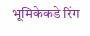भूमिकेकडे रिंग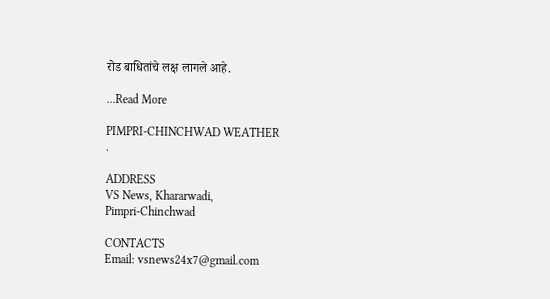रोड बाधितांचे लक्ष लागले आहे.

...Read More

PIMPRI-CHINCHWAD WEATHER
.

ADDRESS
VS News, Khararwadi,
Pimpri-Chinchwad

CONTACTS
Email: vsnews24x7@gmail.com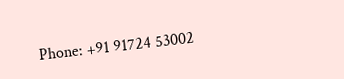Phone: +91 91724 53002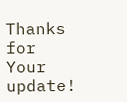Thanks for Your update!